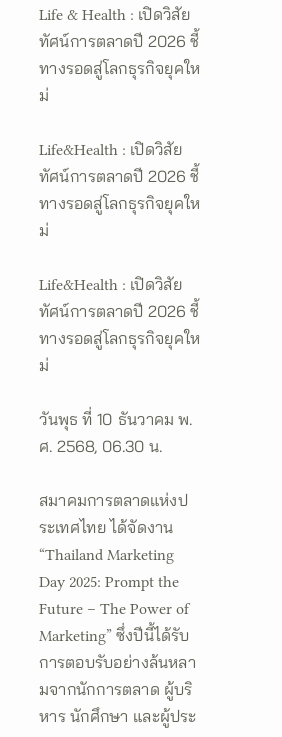Life & Health : เปิดวิสัยทัศน์การตลาดปี 2026 ชี้ทางรอดสู่โลกธุรกิจยุคใหม่

Life&Health : เปิดวิสัยทัศน์การตลาดปี 2026 ชี้ทางรอดสู่โลกธุรกิจยุคใหม่

Life&Health : เปิดวิสัยทัศน์การตลาดปี 2026 ชี้ทางรอดสู่โลกธุรกิจยุคใหม่

วันพุธ ที่ 10 ธันวาคม พ.ศ. 2568, 06.30 น.

สมาคมการตลาดแห่งประเทศไทย ได้จัดงาน “Thailand Marketing Day 2025: Prompt the Future – The Power of Marketing” ซึ่งปีนี้ได้รับการตอบรับอย่างล้นหลามจากนักการตลาด ผู้บริหาร นักศึกษา และผู้ประ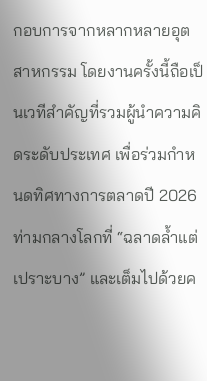กอบการจากหลากหลายอุตสาหกรรม โดยงานครั้งนี้ถือเป็นเวทีสำคัญที่รวมผู้นำความคิดระดับประเทศ เพื่อร่วมกำหนดทิศทางการตลาดปี 2026 ท่ามกลางโลกที่ “ฉลาดล้ำแต่เปราะบาง” และเต็มไปด้วยค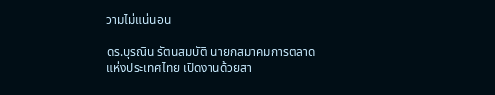วามไม่แน่นอน

ดร.บุรณิน รัตนสมบัติ นายกสมาคมการตลาดแห่งประเทศไทย เปิดงานด้วยสา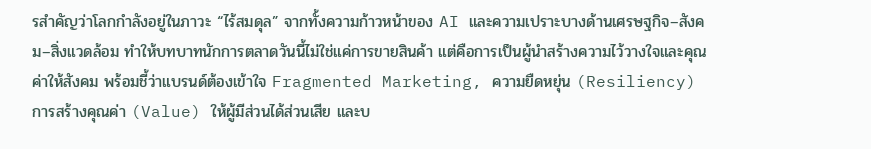รสำคัญว่าโลกกำลังอยู่ในภาวะ “ไร้สมดุล” จากทั้งความก้าวหน้าของ AI และความเปราะบางด้านเศรษฐกิจ–สังคม–สิ่งแวดล้อม ทำให้บทบาทนักการตลาดวันนี้ไม่ใช่แค่การขายสินค้า แต่คือการเป็นผู้นำสร้างความไว้วางใจและคุณค่าให้สังคม พร้อมชี้ว่าแบรนด์ต้องเข้าใจ Fragmented Marketing, ความยืดหยุ่น (Resiliency) การสร้างคุณค่า (Value) ให้ผู้มีส่วนได้ส่วนเสีย และบ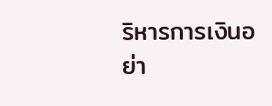ริหารการเงินอย่า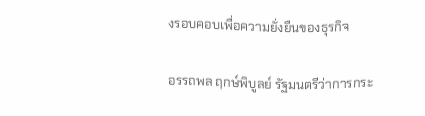งรอบคอบเพื่อความยั่งยืนของธุรกิจ

อรรถพล ฤกษ์พิบูลย์ รัฐมนตรีว่าการกระ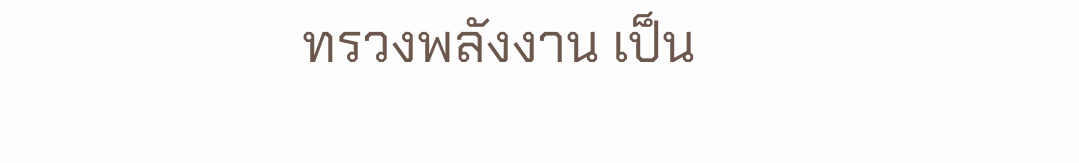ทรวงพลังงาน เป็น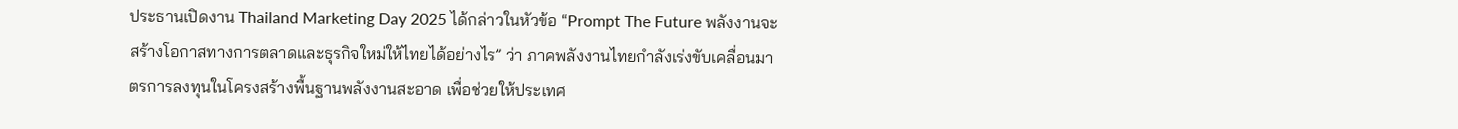ประธานเปิดงาน Thailand Marketing Day 2025 ได้กล่าวในหัวข้อ “Prompt The Future พลังงานจะสร้างโอกาสทางการตลาดและธุรกิจใหม่ให้ไทยได้อย่างไร” ว่า ภาคพลังงานไทยกำลังเร่งขับเคลื่อนมาตรการลงทุนในโครงสร้างพื้นฐานพลังงานสะอาด เพื่อช่วยให้ประเทศ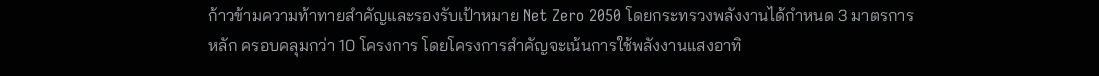ก้าวข้ามความท้าทายสำคัญและรองรับเป้าหมาย Net Zero 2050 โดยกระทรวงพลังงานได้กำหนด 3 มาตรการหลัก ครอบคลุมกว่า 10 โครงการ โดยโครงการสำคัญจะเน้นการใช้พลังงานแสงอาทิ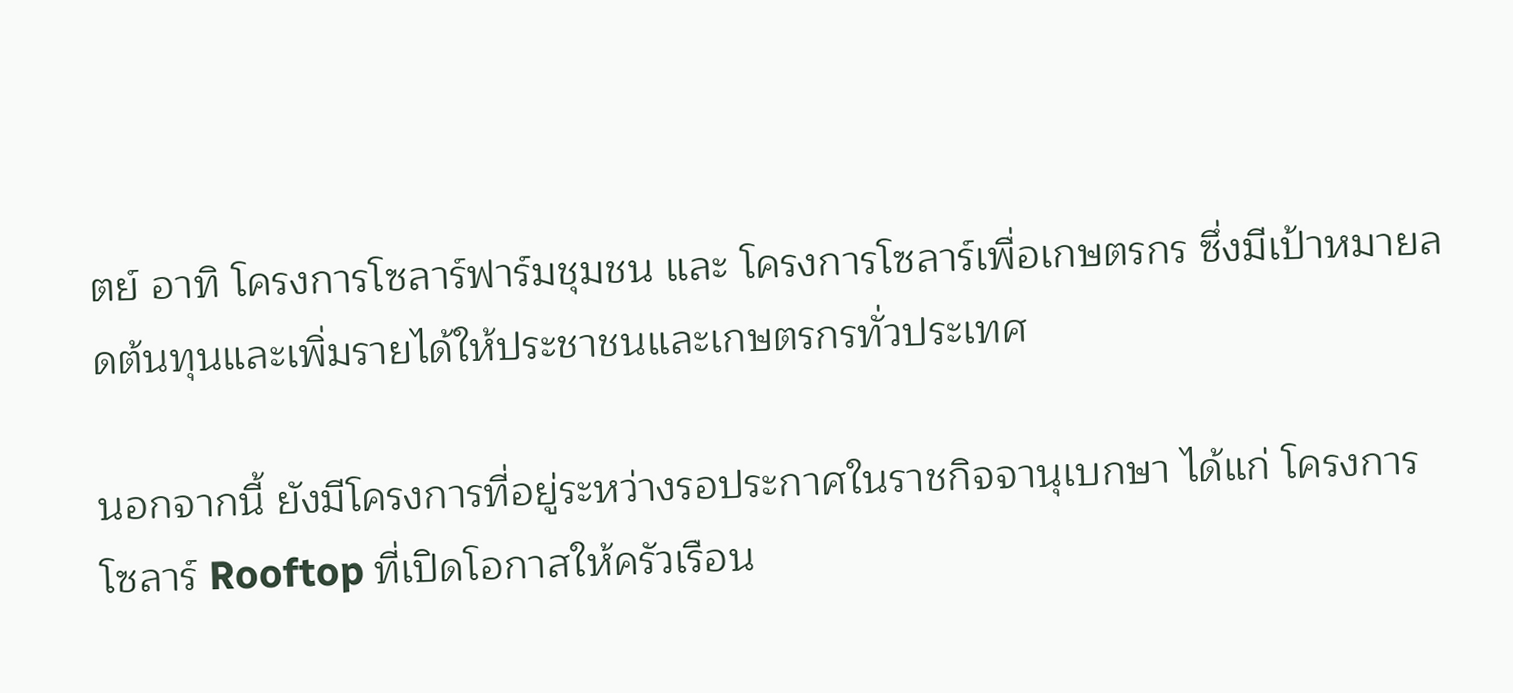ตย์ อาทิ โครงการโซลาร์ฟาร์มชุมชน และ โครงการโซลาร์เพื่อเกษตรกร ซึ่งมีเป้าหมายลดต้นทุนและเพิ่มรายได้ให้ประชาชนและเกษตรกรทั่วประเทศ

นอกจากนี้ ยังมีโครงการที่อยู่ระหว่างรอประกาศในราชกิจจานุเบกษา ได้แก่ โครงการโซลาร์ Rooftop ที่เปิดโอกาสให้ครัวเรือน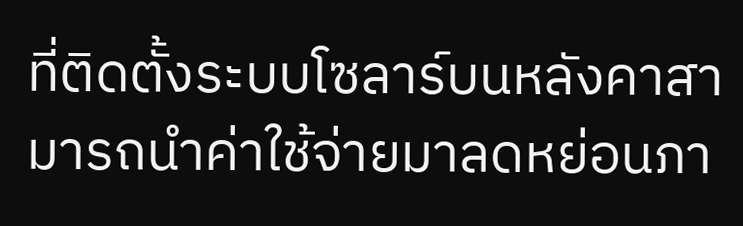ที่ติดตั้งระบบโซลาร์บนหลังคาสามารถนำค่าใช้จ่ายมาลดหย่อนภา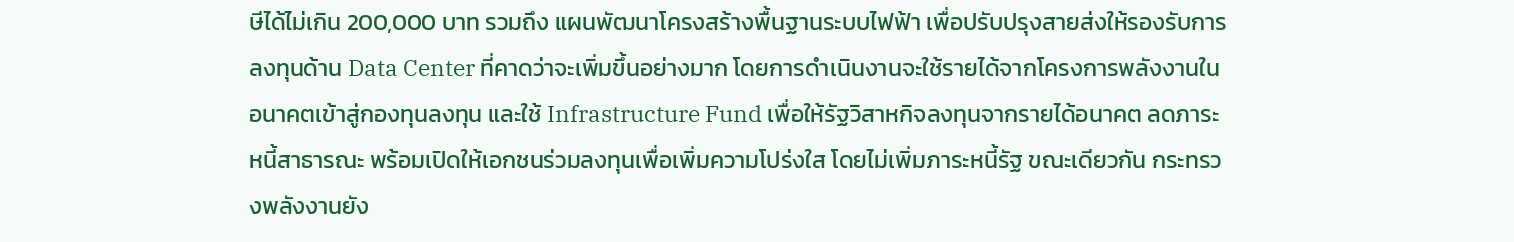ษีได้ไม่เกิน 200,000 บาท รวมถึง แผนพัฒนาโครงสร้างพื้นฐานระบบไฟฟ้า เพื่อปรับปรุงสายส่งให้รองรับการลงทุนด้าน Data Center ที่คาดว่าจะเพิ่มขึ้นอย่างมาก โดยการดำเนินงานจะใช้รายได้จากโครงการพลังงานในอนาคตเข้าสู่กองทุนลงทุน และใช้ Infrastructure Fund เพื่อให้รัฐวิสาหกิจลงทุนจากรายได้อนาคต ลดภาระหนี้สาธารณะ พร้อมเปิดให้เอกชนร่วมลงทุนเพื่อเพิ่มความโปร่งใส โดยไม่เพิ่มภาระหนี้รัฐ ขณะเดียวกัน กระทรวงพลังงานยัง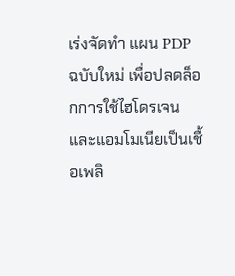เร่งจัดทำ แผน PDP ฉบับใหม่ เพื่อปลดล็อกการใช้ไฮโดรเจนและแอมโมเนียเป็นเชื้อเพลิ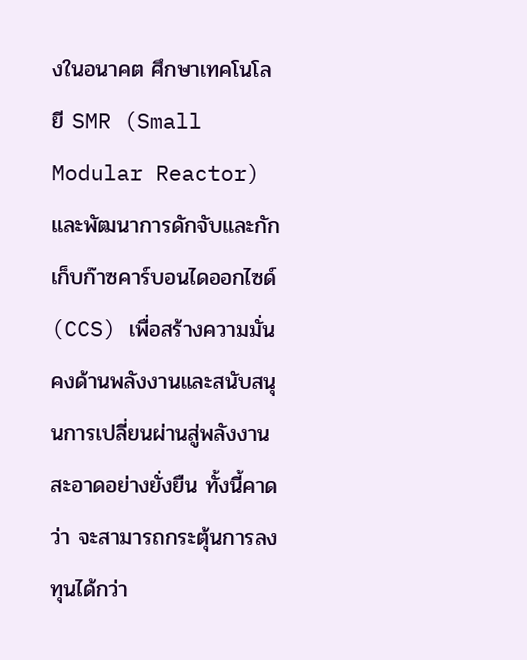งในอนาคต ศึกษาเทคโนโลยี SMR (Small Modular Reactor) และพัฒนาการดักจับและกักเก็บก๊าซคาร์บอนไดออกไซด์ (CCS) เพื่อสร้างความมั่นคงด้านพลังงานและสนับสนุนการเปลี่ยนผ่านสู่พลังงานสะอาดอย่างยั่งยืน ทั้งนี้คาดว่า จะสามารถกระตุ้นการลงทุนได้กว่า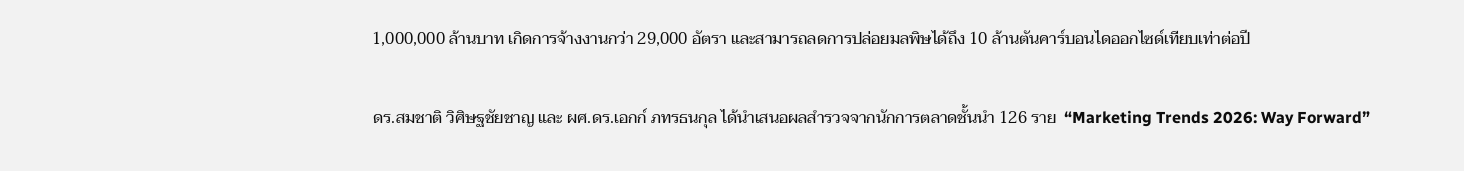1,000,000 ล้านบาท เกิดการจ้างงานกว่า 29,000 อัตรา และสามารถลดการปล่อยมลพิษได้ถึง 10 ล้านตันคาร์บอนไดออกไซด์เทียบเท่าต่อปี

ดร.สมชาติ วิศิษฐชัยชาญ และ ผศ.ดร.เอกก์ ภทรธนกุล ได้นำเสนอผลสำรวจจากนักการตลาดชั้นนำ 126 ราย  “Marketing Trends 2026: Way Forward”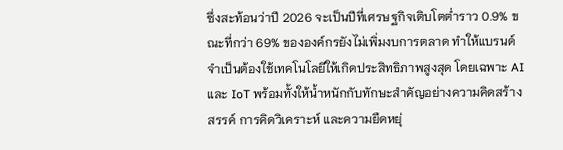ซึ่งสะท้อนว่าปี 2026 จะเป็นปีที่เศรษฐกิจเติบโตต่ำราว 0.9% ขณะที่กว่า 69% ขององค์กรยังไม่เพิ่มงบการตลาด ทำให้แบรนด์จำเป็นต้องใช้เทคโนโลยีให้เกิดประสิทธิภาพสูงสุด โดยเฉพาะ AI และ IoT พร้อมทั้งให้น้ำหนักกับทักษะสำคัญอย่างความคิดสร้างสรรค์ การคิดวิเคราะห์ และความยืดหยุ่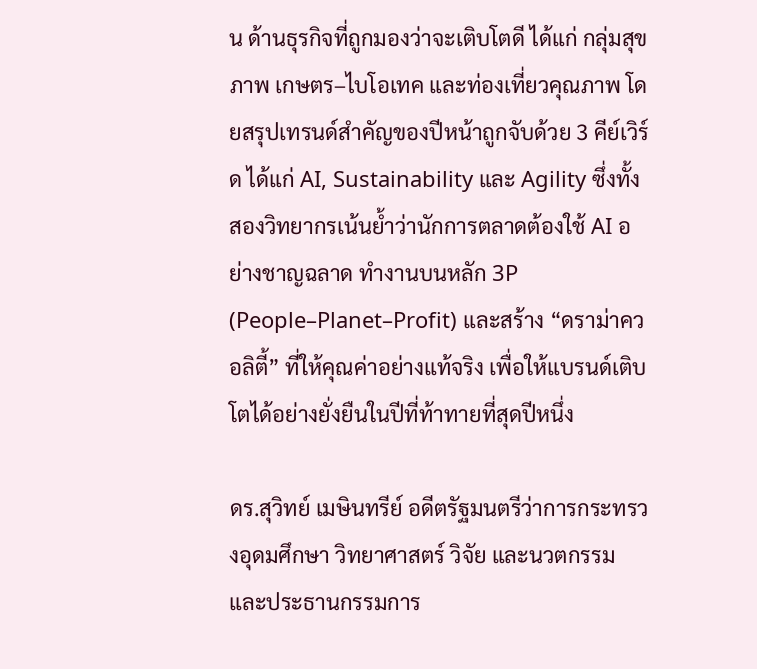น ด้านธุรกิจที่ถูกมองว่าจะเติบโตดี ได้แก่ กลุ่มสุขภาพ เกษตร–ไบโอเทค และท่องเที่ยวคุณภาพ โดยสรุปเทรนด์สำคัญของปีหน้าถูกจับด้วย 3 คีย์เวิร์ด ได้แก่ AI, Sustainability และ Agility ซึ่งทั้งสองวิทยากรเน้นย้ำว่านักการตลาดต้องใช้ AI อย่างชาญฉลาด ทำงานบนหลัก 3P (People–Planet–Profit) และสร้าง “ดราม่าควอลิตี้” ที่ให้คุณค่าอย่างแท้จริง เพื่อให้แบรนด์เติบโตได้อย่างยั่งยืนในปีที่ท้าทายที่สุดปีหนึ่ง

ดร.สุวิทย์ เมษินทรีย์ อดีตรัฐมนตรีว่าการกระทรวงอุดมศึกษา วิทยาศาสตร์ วิจัย และนวตกรรม และประธานกรรมการ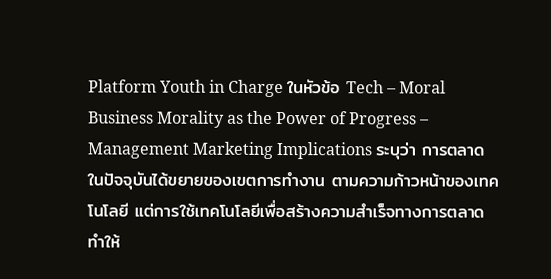Platform Youth in Charge ในหัวข้อ Tech – Moral Business Morality as the Power of Progress – Management Marketing Implications ระบุว่า การตลาดในปัจจุบันได้ขยายของเขตการทำงาน ตามความก้าวหน้าของเทคโนโลยี แต่การใช้เทคโนโลยีเพื่อสร้างความสำเร็จทางการตลาด ทำให้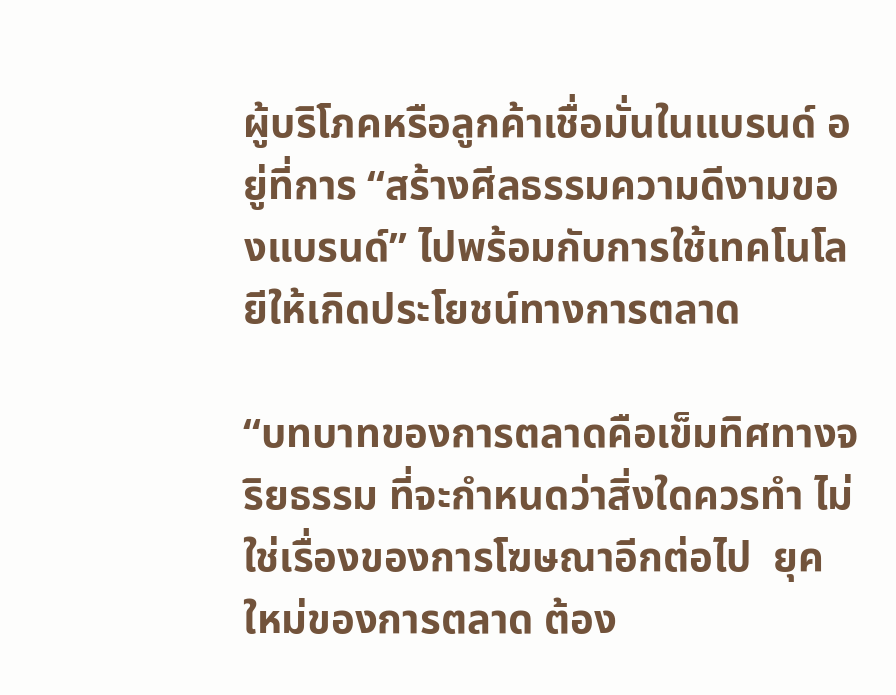ผู้บริโภคหรือลูกค้าเชื่อมั่นในแบรนด์ อยู่ที่การ “สร้างศีลธรรมความดีงามของแบรนด์” ไปพร้อมกับการใช้เทคโนโลยีให้เกิดประโยชน์ทางการตลาด

“บทบาทของการตลาดคือเข็มทิศทางจริยธรรม ที่จะกำหนดว่าสิ่งใดควรทำ ไม่ใช่เรื่องของการโฆษณาอีกต่อไป  ยุคใหม่ของการตลาด ต้อง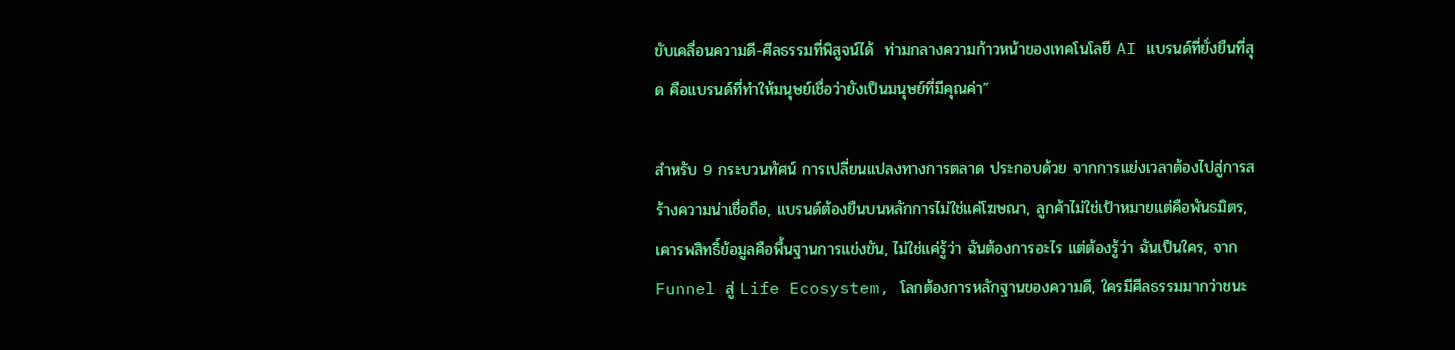ขับเคลื่อนความดี-ศีลธรรมที่พิสูจน์ได้  ท่ามกลางความก้าวหน้าของเทคโนโลยี AI แบรนด์ที่ยั่งยืนที่สุด คือแบรนด์ที่ทำให้มนุษย์เชื่อว่ายังเป็นมนุษย์ที่มีคุณค่า”

สำหรับ 9 กระบวนทัศน์ การเปลี่ยนแปลงทางการตลาด ประกอบด้วย จากการแย่งเวลาต้องไปสู่การสร้างความน่าเชื่อถือ, แบรนด์ต้องยืนบนหลักการไม่ใช่แค่โฆษณา, ลูกค้าไม่ใช่เป้าหมายแต่คือพันธมิตร, เคารพสิทธิ์ข้อมูลคือพื้นฐานการแข่งขัน, ไม่ใช่แค่รู้ว่า ฉันต้องการอะไร แต่ต้องรู้ว่า ฉันเป็นใคร, จาก Funnel สู่ Life Ecosystem, โลกต้องการหลักฐานของความดี, ใครมีศีลธรรมมากว่าชนะ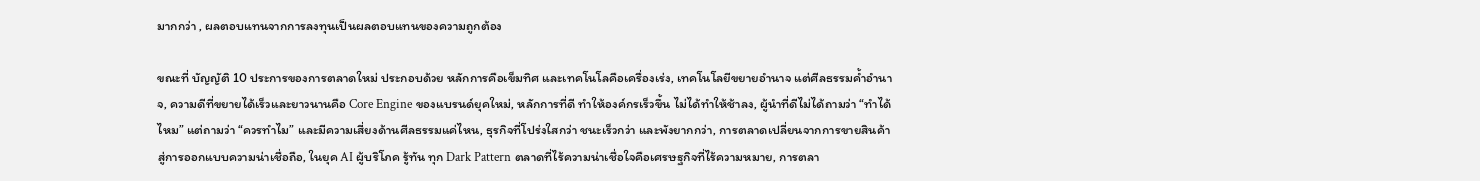มากกว่า , ผลตอบแทนจากการลงทุนเป็นผลตอบแทนของความถูกต้อง

ขณะที่ บัญญัติ 10 ประการของการตลาดใหม่ ประกอบด้วย หลักการคือเข็มทิศ และเทคโนโลคือเครื่องเร่ง, เทคโนโลยีขยายอำนาจ แต่ศีลธรรมค้ำอำนาจ, ความดีที่ขยายได้เร็วและยาวนานคือ Core Engine ของแบรนด์ยุคใหม่, หลักการที่ดี ทำให้องค์กรเร็วขึ้น ไม่ได้ทำให้ช้าลง, ผู้นำที่ดีไม่ได้ถามว่า “ทำได้ไหม” แต่ถามว่า “ควรทำไม” และมีความเสี่ยงด้านศีลธรรมแค่ไหน, ธุรกิจที่โปร่งใสกว่า ชนะเร็วกว่า และพังยากกว่า, การตลาดเปลี่ยนจากการขายสินค้า สู่การออกแบบความน่าเชื่อถือ, ในยุค AI ผู้บริโภค รู้ทัน ทุก Dark Pattern ตลาดที่ไร้ความน่าเชื่อใจคือเศรษฐกิจที่ไร้ความหมาย, การตลา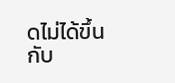ดไม่ได้ขึ้นกับ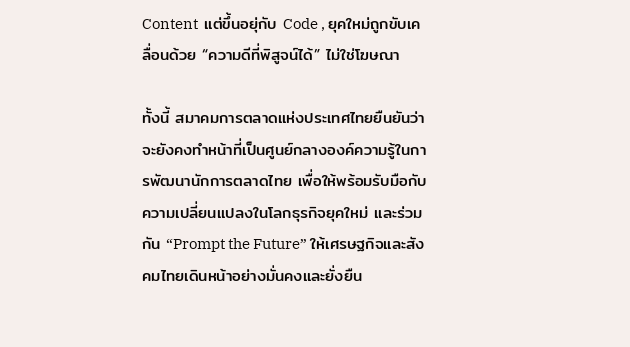Content  แต่ขึ้นอยุ่กับ Code , ยุคใหม่ถูกขับเคลื่อนด้วย “ความดีที่พิสูจน์ได้” ไม่ใช่โฆษณา

ทั้งนี้ สมาคมการตลาดแห่งประเทศไทยยืนยันว่าจะยังคงทำหน้าที่เป็นศูนย์กลางองค์ความรู้ในการพัฒนานักการตลาดไทย เพื่อให้พร้อมรับมือกับความเปลี่ยนแปลงในโลกธุรกิจยุคใหม่ และร่วมกัน “Prompt the Future” ให้เศรษฐกิจและสังคมไทยเดินหน้าอย่างมั่นคงและยั่งยืน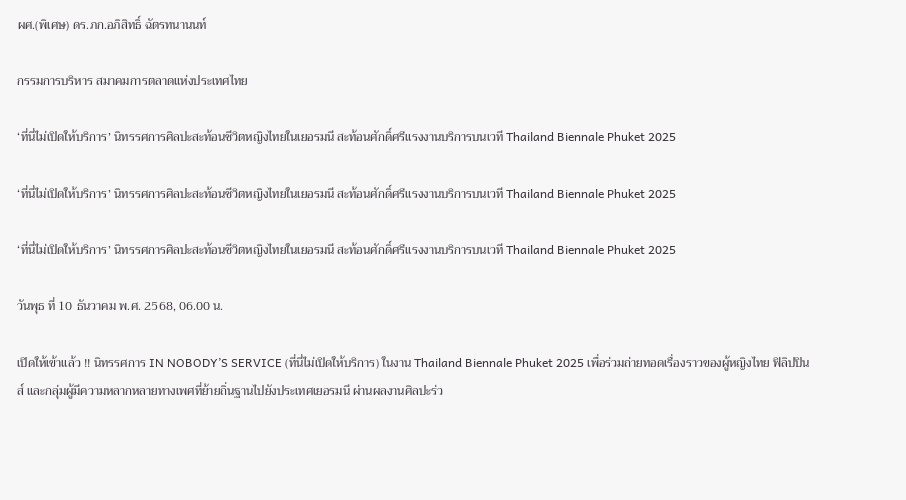ผศ.(พิเศษ) ดร.ภก.อภิสิทธิ์ ฉัตรทนานนท์

กรรมการบริหาร สมาคมการตลาดแห่งประเทศไทย

‘ที่นี่ไม่เปิดให้บริการ’ นิทรรศการศิลปะสะท้อนชีวิตหญิงไทยในเยอรมนี สะท้อนศักดิ์ศรีแรงงานบริการบนเวที Thailand Biennale Phuket 2025

‘ที่นี่ไม่เปิดให้บริการ’ นิทรรศการศิลปะสะท้อนชีวิตหญิงไทยในเยอรมนี สะท้อนศักดิ์ศรีแรงงานบริการบนเวที Thailand Biennale Phuket 2025

‘ที่นี่ไม่เปิดให้บริการ’ นิทรรศการศิลปะสะท้อนชีวิตหญิงไทยในเยอรมนี สะท้อนศักดิ์ศรีแรงงานบริการบนเวที Thailand Biennale Phuket 2025

วันพุธ ที่ 10 ธันวาคม พ.ศ. 2568, 06.00 น.

เปิดให้เข้าแล้ว !! นิทรรศการ IN NOBODY’S SERVICE (ที่นี่ไม่เปิดให้บริการ) ในงาน Thailand Biennale Phuket 2025 เพื่อร่วมถ่ายทอดเรื่องราวของผู้หญิงไทย ฟิลิปปินส์ และกลุ่มผู้มีความหลากหลายทางเพศที่ย้ายถิ่นฐานไปยังประเทศเยอรมนี ผ่านผลงานศิลปะร่ว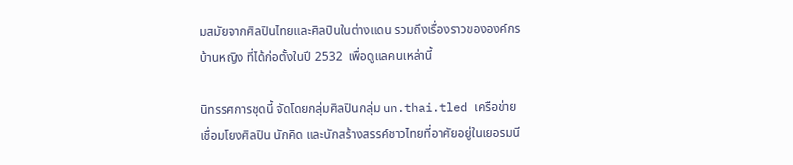มสมัยจากศิลปินไทยและศิลปินในต่างแดน รวมถึงเรื่องราวขององค์กรบ้านหญิง ที่ได้ก่อตั้งในปี 2532  เพื่อดูแลคนเหล่านี้

นิทรรศการชุดนี้ จัดโดยกลุ่มศิลปินกลุ่ม un.thai.tled เครือข่ายเชื่อมโยงศิลปิน นักคิด และนักสร้างสรรค์ชาวไทยที่อาศัยอยู่ในเยอรมนี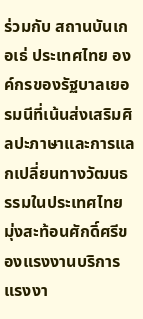ร่วมกับ สถานบันเกอเธ่ ประเทศไทย องค์กรของรัฐบาลเยอรมนีที่เน้นส่งเสริมศิลปะภาษาและการแลกเปลี่ยนทางวัฒนธรรมในประเทศไทย มุ่งสะท้อนศักดิ์ศรีของแรงงานบริการ แรงงา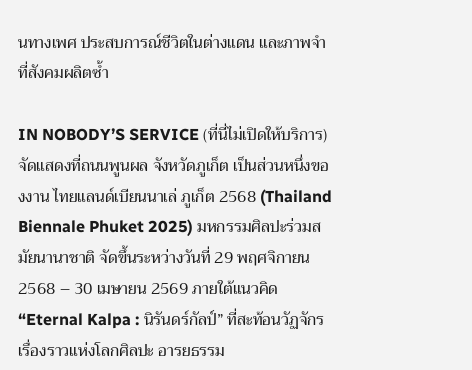นทางเพศ ประสบการณ์ชีวิตในต่างแดน และภาพจำที่สังคมผลิตซ้ำ

IN NOBODY’S SERVICE (ที่นี่ไม่เปิดให้บริการ) จัดแสดงที่ถนนพูนผล จังหวัดภูเก็ต เป็นส่วนหนึ่งของงาน ไทยแลนด์เบียนนาเล่ ภูเก็ต 2568 (Thailand Biennale Phuket 2025) มหกรรมศิลปะร่วมสมัยนานาชาติ จัดขึ้นระหว่างวันที่ 29 พฤศจิกายน 2568 – 30 เมษายน 2569 ภายใต้แนวคิด “Eternal Kalpa : นิรันดร์กัลป์” ที่สะท้อนวัฏจักรเรื่องราวแห่งโลกศิลปะ อารยธรรม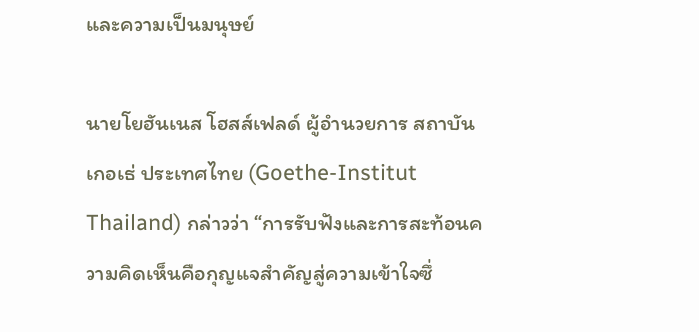และความเป็นมนุษย์

นายโยฮันเนส โฮสส์เฟลด์ ผู้อำนวยการ สถาบันเกอเธ่ ประเทศไทย (Goethe-Institut Thailand) กล่าวว่า “การรับฟังและการสะท้อนความคิดเห็นคือกุญแจสำคัญสู่ความเข้าใจซึ่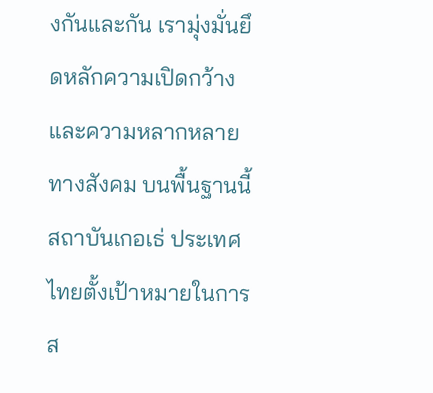งกันและกัน เรามุ่งมั่นยึดหลักความเปิดกว้างและความหลากหลายทางสังคม บนพื้นฐานนี้ สถาบันเกอเธ่ ประเทศไทยตั้งเป้าหมายในการส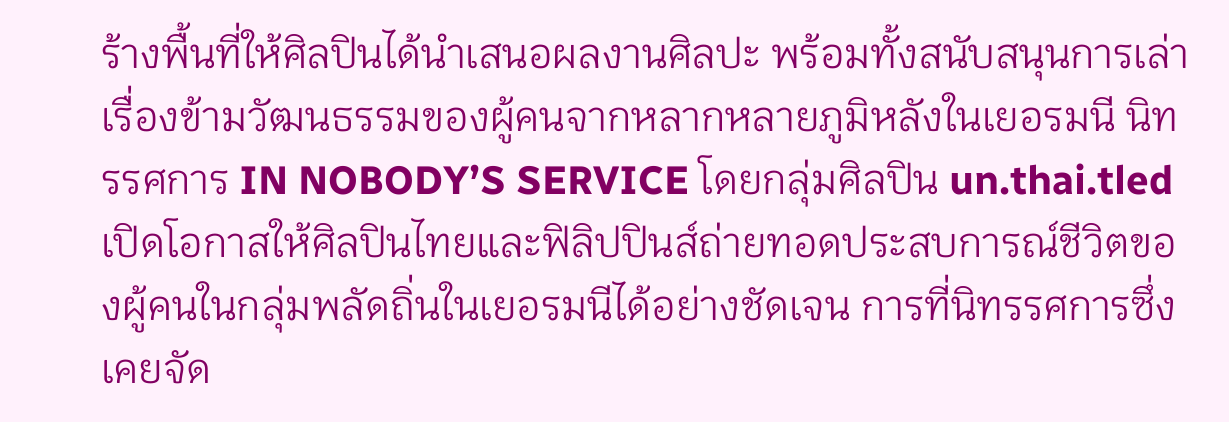ร้างพื้นที่ให้ศิลปินได้นำเสนอผลงานศิลปะ พร้อมทั้งสนับสนุนการเล่าเรื่องข้ามวัฒนธรรมของผู้คนจากหลากหลายภูมิหลังในเยอรมนี นิทรรศการ IN NOBODY’S SERVICE โดยกลุ่มศิลปิน un.thai.tled เปิดโอกาสให้ศิลปินไทยและฟิลิปปินส์ถ่ายทอดประสบการณ์ชีวิตของผู้คนในกลุ่มพลัดถิ่นในเยอรมนีได้อย่างชัดเจน การที่นิทรรศการซึ่งเคยจัด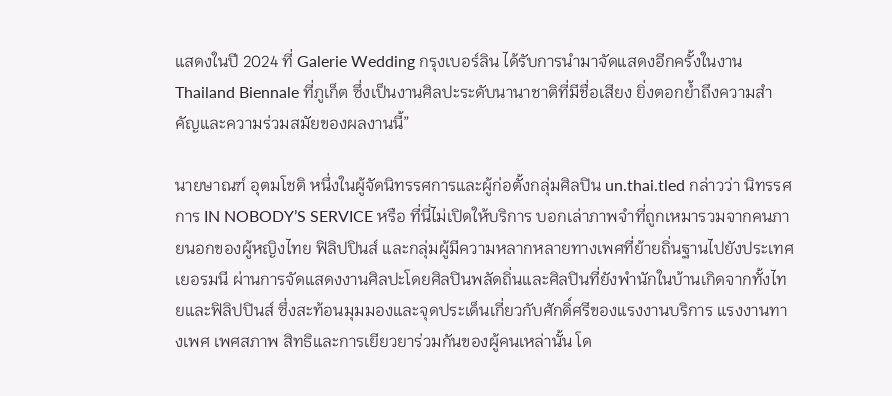แสดงในปี 2024 ที่ Galerie Wedding กรุงเบอร์ลิน ได้รับการนำมาจัดแสดงอีกครั้งในงาน Thailand Biennale ที่ภูเก็ต ซึ่งเป็นงานศิลปะระดับนานาชาติที่มีชื่อเสียง ยิ่งตอกย้ำถึงความสำคัญและความร่วมสมัยของผลงานนี้”

นายษาณฑ์ อุตมโชติ หนึ่งในผู้จัดนิทรรศการและผู้ก่อตั้งกลุ่มศิลปิน un.thai.tled กล่าวว่า นิทรรศการ IN NOBODY’S SERVICE หรือ ที่นี่ไม่เปิดให้บริการ บอกเล่าภาพจำที่ถูกเหมารวมจากคนภายนอกของผู้หญิงไทย ฟิลิปปินส์ และกลุ่มผู้มีความหลากหลายทางเพศที่ย้ายถิ่นฐานไปยังประเทศเยอรมนี ผ่านการจัดแสดงงานศิลปะโดยศิลปินพลัดถิ่นและศิลปินที่ยังพำนักในบ้านเกิดจากทั้งไทยและฟิลิปปินส์ ซึ่งสะท้อนมุมมองและจุดประเด็นเกี่ยวกับศักดิ์ศรีของแรงงานบริการ แรงงานทางเพศ เพศสภาพ สิทธิและการเยียวยาร่วมกันของผู้คนเหล่านั้น โด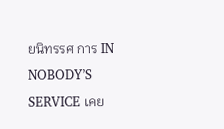ยนิทรรศ การ IN NOBODY’S SERVICE เคย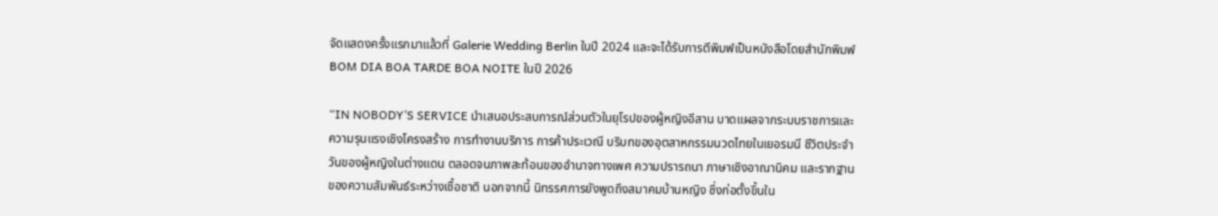จัดแสดงครั้งแรกมาแล้วที่ Galerie Wedding Berlin ในปี 2024 และจะได้รับการตีพิมพ์เป็นหนังสือโดยสำนักพิมพ์ BOM DIA BOA TARDE BOA NOITE ในปี 2026

“IN NOBODY’S SERVICE นำเสนอประสบการณ์ส่วนตัวในยุโรปของผู้หญิงอีสาน บาดแผลจากระบบราชการและความรุนแรงเชิงโครงสร้าง การทำงานบริการ การค้าประเวณี บริบทของอุตสาหกรรมนวดไทยในเยอรมนี ชีวิตประจำวันของผู้หญิงในต่างแดน ตลอดจนภาพสะท้อนของอำนาจทางเพศ ความปรารถนา ภาษาเชิงอาณานิคม และรากฐานของความสัมพันธ์ระหว่างเชื้อชาติ นอกจากนี้ นิทรรศการยังพูดถึงสมาคมบ้านหญิง ซึ่งก่อตั้งขึ้นใน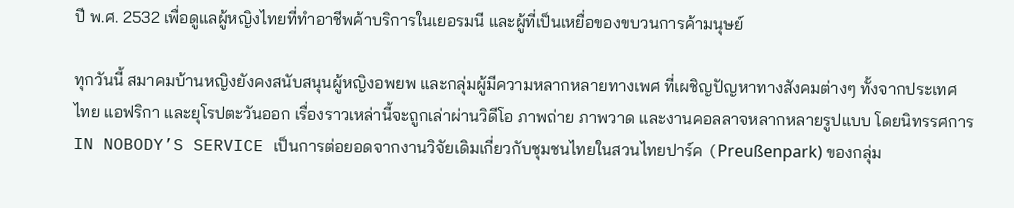ปี พ.ศ. 2532 เพื่อดูแลผู้หญิงไทยที่ทำอาชีพค้าบริการในเยอรมนี และผู้ที่เป็นเหยื่อของขบวนการค้ามนุษย์

ทุกวันนี้ สมาคมบ้านหญิงยังคงสนับสนุนผู้หญิงอพยพ และกลุ่มผู้มีความหลากหลายทางเพศ ที่เผชิญปัญหาทางสังคมต่างๆ ทั้งจากประเทศ ไทย แอฟริกา และยุโรปตะวันออก เรื่องราวเหล่านี้จะถูกเล่าผ่านวิดีโอ ภาพถ่าย ภาพวาด และงานคอลลาจหลากหลายรูปแบบ โดยนิทรรศการ IN NOBODY’S SERVICE เป็นการต่อยอดจากงานวิจัยเดิมเกี่ยวกับชุมชนไทยในสวนไทยปาร์ค (Preußenpark) ของกลุ่ม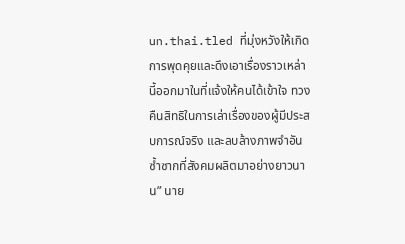un.thai.tled ที่มุ่งหวังให้เกิดการพุดคุยและดึงเอาเรื่องราวเหล่านี้ออกมาในที่แจ้งให้คนได้เข้าใจ ทวงคืนสิทธิในการเล่าเรื่องของผู้มีประสบการณ์จริง และลบล้างภาพจำอันซ้ำซากที่สังคมผลิตมาอย่างยาวนาน” นาย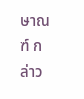ษาณฑ์ กล่าว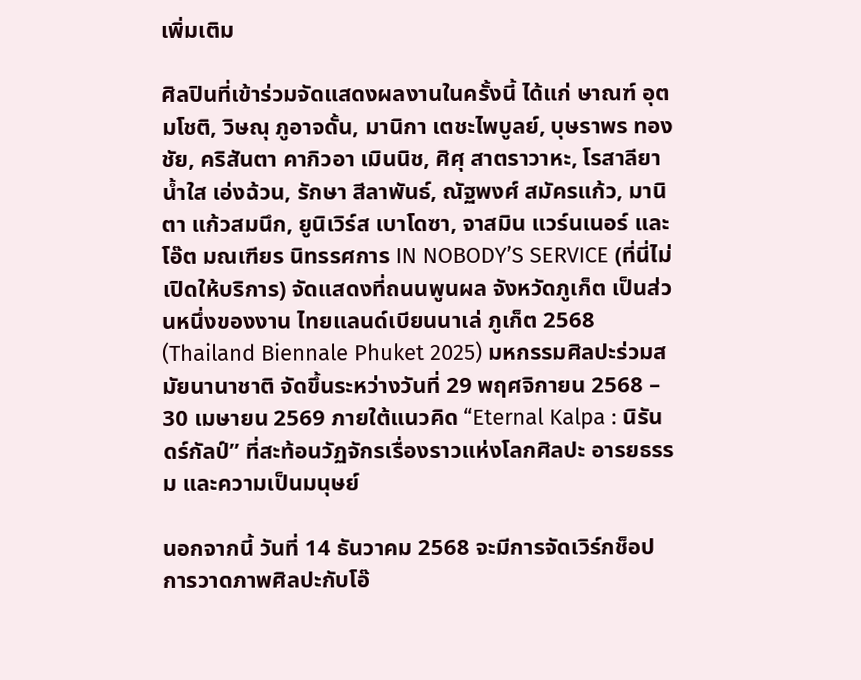เพิ่มเติม

ศิลปินที่เข้าร่วมจัดแสดงผลงานในครั้งนี้ ได้แก่ ษาณฑ์ อุตมโชติ, วิษณุ ภูอาจดั้น, มานิกา เตชะไพบูลย์, บุษราพร ทองชัย, คริสันตา คากิวอา เมินนิช, ศิศุ สาตราวาหะ, โรสาลียา น้ำใส เอ่งฉ้วน, รักษา สีลาพันธ์, ณัฐพงศ์ สมัครแก้ว, มานิตา แก้วสมนึก, ยูนิเวิร์ส เบาโดซา, จาสมิน แวร์นเนอร์ และโอ๊ต มณเฑียร นิทรรศการ IN NOBODY’S SERVICE (ที่นี่ไม่เปิดให้บริการ) จัดแสดงที่ถนนพูนผล จังหวัดภูเก็ต เป็นส่วนหนึ่งของงาน ไทยแลนด์เบียนนาเล่ ภูเก็ต 2568 (Thailand Biennale Phuket 2025) มหกรรมศิลปะร่วมสมัยนานาชาติ จัดขึ้นระหว่างวันที่ 29 พฤศจิกายน 2568 – 30 เมษายน 2569 ภายใต้แนวคิด “Eternal Kalpa : นิรันดร์กัลป์” ที่สะท้อนวัฏจักรเรื่องราวแห่งโลกศิลปะ อารยธรรม และความเป็นมนุษย์

นอกจากนี้ วันที่ 14 ธันวาคม 2568 จะมีการจัดเวิร์กช็อปการวาดภาพศิลปะกับโอ๊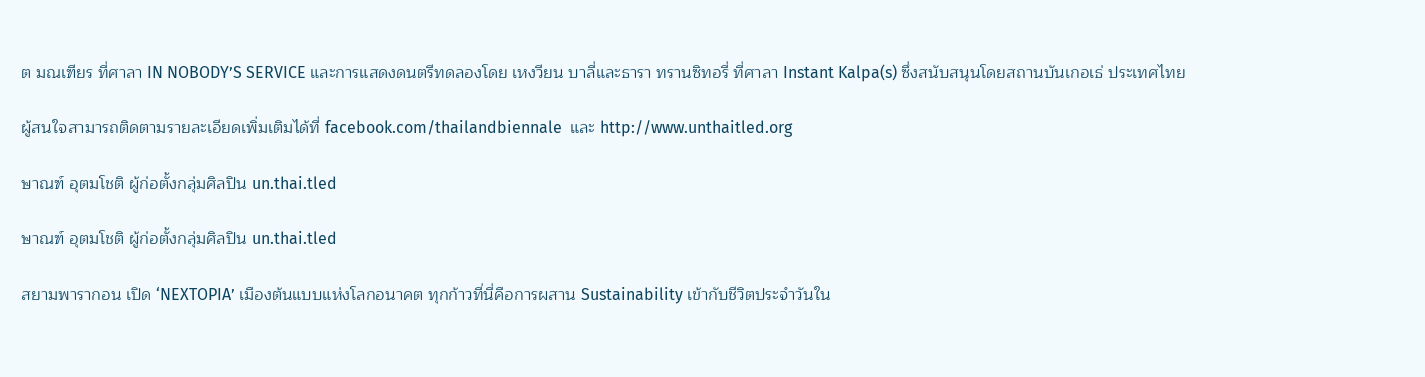ต มณเฑียร ที่ศาลา IN NOBODY’S SERVICE และการแสดงดนตรีทดลองโดย เหงวียน บาลี่และธารา ทรานซิทอรี่ ที่ศาลา Instant Kalpa(s) ซึ่งสนับสนุนโดยสถานบันเกอเธ่ ประเทศไทย

ผู้สนใจสามารถติดตามรายละเอียดเพิ่มเติมได้ที่ facebook.com/thailandbiennale  และ http://www.unthaitled.org

ษาณฑ์ อุตมโชติ ผู้ก่อตั้งกลุ่มศิลปิน un.thai.tled

ษาณฑ์ อุตมโชติ ผู้ก่อตั้งกลุ่มศิลปิน un.thai.tled

สยามพารากอน เปิด ‘NEXTOPIA’ เมืองต้นแบบแห่งโลกอนาคต ทุกก้าวที่นี่คือการผสาน Sustainability เข้ากับชีวิตประจำวันใน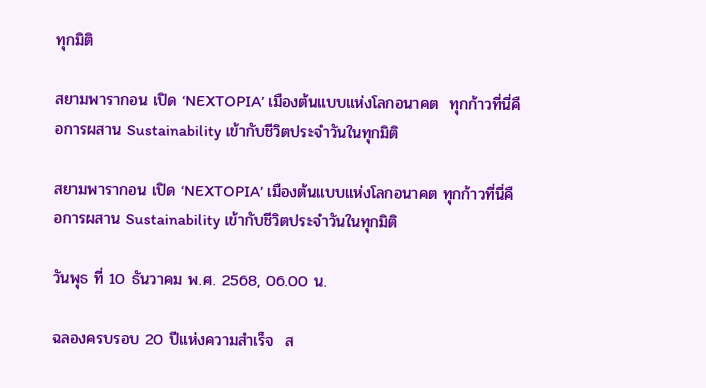ทุกมิติ

สยามพารากอน เปิด ‘NEXTOPIA’ เมืองต้นแบบแห่งโลกอนาคต  ทุกก้าวที่นี่คือการผสาน Sustainability เข้ากับชีวิตประจำวันในทุกมิติ

สยามพารากอน เปิด ‘NEXTOPIA’ เมืองต้นแบบแห่งโลกอนาคต ทุกก้าวที่นี่คือการผสาน Sustainability เข้ากับชีวิตประจำวันในทุกมิติ

วันพุธ ที่ 10 ธันวาคม พ.ศ. 2568, 06.00 น.

ฉลองครบรอบ 20 ปีแห่งความสำเร็จ  ส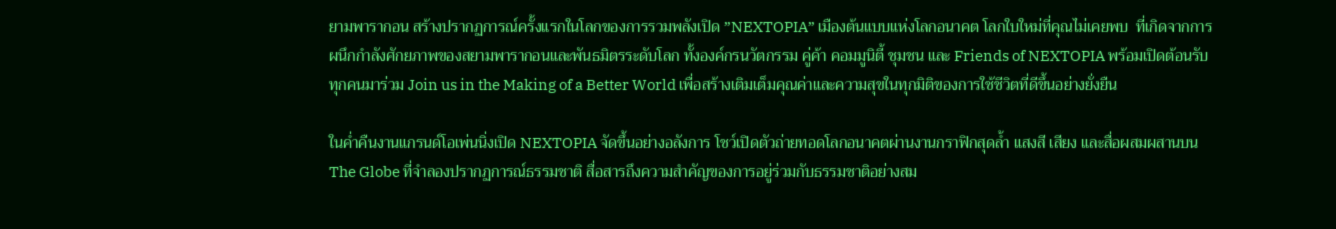ยามพารากอน สร้างปรากฏการณ์ครั้งแรกในโลกของการรวมพลังเปิด ”NEXTOPIA” เมืองต้นแบบแห่งโลกอนาคต โลกใบใหม่ที่คุณไม่เคยพบ  ที่เกิดจากการผนึกกำลังศักยภาพของสยามพารากอนและพันธมิตรระดับโลก ทั้งองค์กรนวัตกรรม คู่ค้า คอมมูนิตี้ ชุมชน และ Friends of NEXTOPIA พร้อมเปิดต้อนรับทุกคนมาร่วม Join us in the Making of a Better World เพื่อสร้างเติมเต็มคุณค่าและความสุขในทุกมิติของการใช้ชีวิตที่ดีขึ้นอย่างยั่งยืน

ในค่ำคืนงานแกรนด์โอเพ่นนิ่งเปิด NEXTOPIA จัดขึ้นอย่างอลังการ โชว์เปิดตัวถ่ายทอดโลกอนาคตผ่านงานกราฟิกสุดล้ำ แสงสี เสียง และสื่อผสมผสานบน The Globe ที่จำลองปรากฏการณ์ธรรมชาติ สื่อสารถึงความสำคัญของการอยู่ร่วมกับธรรมชาติอย่างสม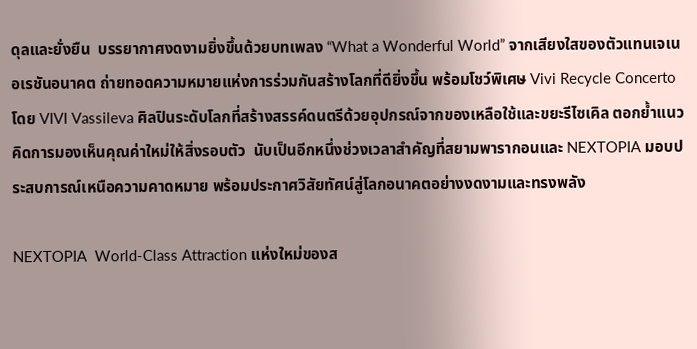ดุลและยั่งยืน  บรรยากาศงดงามยิ่งขึ้นด้วยบทเพลง “What a Wonderful World” จากเสียงใสของตัวแทนเจเนอเรชันอนาคต ถ่ายทอดความหมายแห่งการร่วมกันสร้างโลกที่ดียิ่งขึ้น พร้อมโชว์พิเศษ Vivi Recycle Concerto โดย VIVI Vassileva ศิลปินระดับโลกที่สร้างสรรค์ดนตรีด้วยอุปกรณ์จากของเหลือใช้และขยะรีไซเคิล ตอกย้ำแนวคิดการมองเห็นคุณค่าใหม่ให้สิ่งรอบตัว  นับเป็นอีกหนึ่งช่วงเวลาสำคัญที่สยามพารากอนและ NEXTOPIA มอบประสบการณ์เหนือความคาดหมาย พร้อมประกาศวิสัยทัศน์สู่โลกอนาคตอย่างงดงามและทรงพลัง

NEXTOPIA  World-Class Attraction แห่งใหม่ของส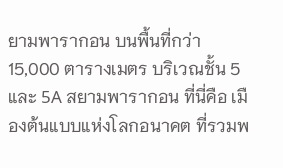ยามพารากอน บนพื้นที่กว่า 15,000 ตารางเมตร บริเวณชั้น 5 และ 5A สยามพารากอน ที่นี่คือ เมืองต้นแบบแห่งโลกอนาคต ที่รวมพ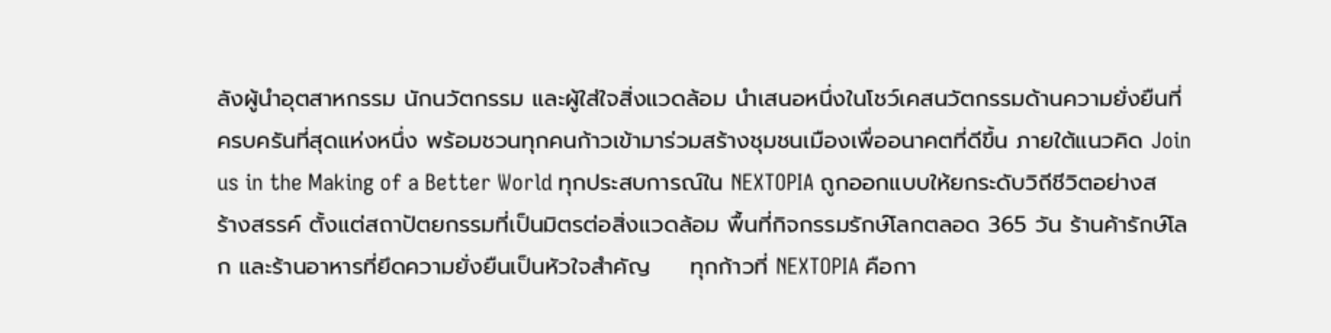ลังผู้นำอุตสาหกรรม นักนวัตกรรม และผู้ใส่ใจสิ่งแวดล้อม นำเสนอหนึ่งในโชว์เคสนวัตกรรมด้านความยั่งยืนที่ครบครันที่สุดแห่งหนึ่ง พร้อมชวนทุกคนก้าวเข้ามาร่วมสร้างชุมชนเมืองเพื่ออนาคตที่ดีขึ้น ภายใต้แนวคิด Join us in the Making of a Better World ทุกประสบการณ์ใน NEXTOPIA ถูกออกแบบให้ยกระดับวิถีชีวิตอย่างสร้างสรรค์ ตั้งแต่สถาปัตยกรรมที่เป็นมิตรต่อสิ่งแวดล้อม พื้นที่กิจกรรมรักษ์โลกตลอด 365 วัน ร้านค้ารักษ์โลก และร้านอาหารที่ยึดความยั่งยืนเป็นหัวใจสำคัญ     ทุกก้าวที่ NEXTOPIA คือกา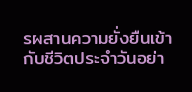รผสานความยั่งยืนเข้ากับชีวิตประจำวันอย่า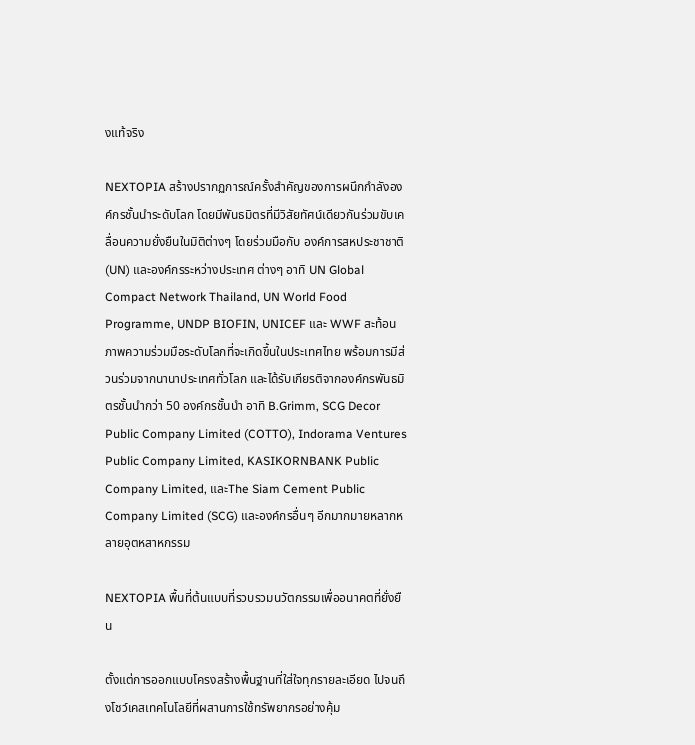งแท้จริง

NEXTOPIA สร้างปรากฏการณ์ครั้งสำคัญของการผนึกกำลังองค์กรชั้นนำระดับโลก โดยมีพันธมิตรที่มีวิสัยทัศน์เดียวกันร่วมขับเคลื่อนความยั่งยืนในมิติต่างๆ โดยร่วมมือกับ องค์การสหประชาชาติ (UN) และองค์กรระหว่างประเทศ ต่างๆ อาทิ UN Global Compact Network Thailand, UN World Food Programme, UNDP BIOFIN, UNICEF และ WWF สะท้อนภาพความร่วมมือระดับโลกที่จะเกิดขึ้นในประเทศไทย พร้อมการมีส่วนร่วมจากนานาประเทศทั่วโลก และได้รับเกียรติจากองค์กรพันธมิตรชั้นนำกว่า 50 องค์กรชั้นนำ อาทิ B.Grimm, SCG Decor Public Company Limited (COTTO), Indorama Ventures Public Company Limited, KASIKORNBANK Public Company Limited, และThe Siam Cement Public Company Limited (SCG) และองค์กรอื่นๆ อีกมากมายหลากหลายอุตหสาหกรรม

NEXTOPIA พื้นที่ต้นแบบที่รวบรวมนวัตกรรมเพื่ออนาคตที่ยั่งยืน

ตั้งแต่การออกแบบโครงสร้างพื้นฐานที่ใส่ใจทุกรายละเอียด ไปจนถึงโชว์เคสเทคโนโลยีที่ผสานการใช้ทรัพยากรอย่างคุ้ม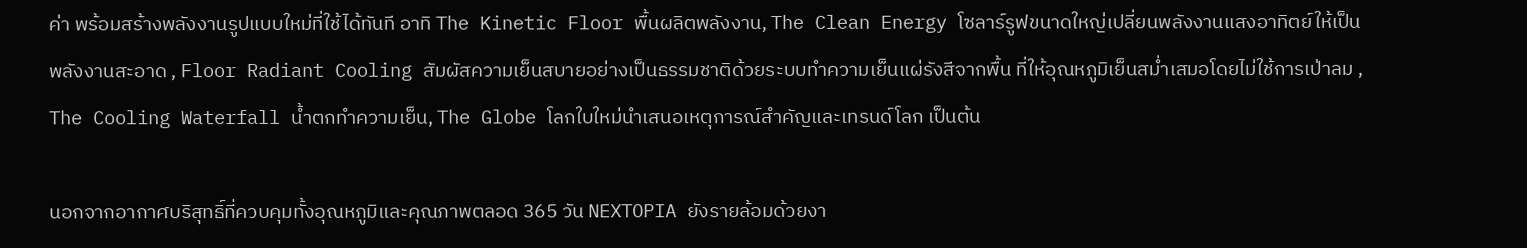ค่า พร้อมสร้างพลังงานรูปแบบใหม่ที่ใช้ได้ทันที อาทิ The Kinetic Floor พื้นผลิตพลังงาน, The Clean Energy โซลาร์รูฟขนาดใหญ่เปลี่ยนพลังงานแสงอาทิตย์ให้เป็นพลังงานสะอาด , Floor Radiant Cooling สัมผัสความเย็นสบายอย่างเป็นธรรมชาติด้วยระบบทำความเย็นแผ่รังสีจากพื้น ที่ให้อุณหภูมิเย็นสม่ำเสมอโดยไม่ใช้การเป่าลม , The Cooling Waterfall น้ำตกทำความเย็น, The Globe โลกใบใหม่นำเสนอเหตุการณ์สำคัญและเทรนด์โลก เป็นต้น

นอกจากอากาศบริสุทธิ์ที่ควบคุมทั้งอุณหภูมิและคุณภาพตลอด 365 วัน NEXTOPIA ยังรายล้อมด้วยงา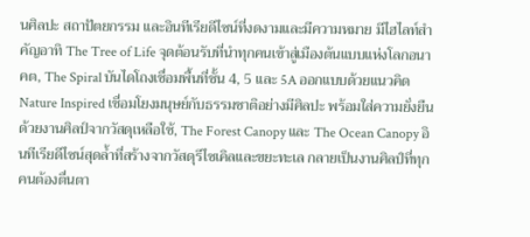นศิลปะ สถาปัตยกรรม และอินทีเรียดีไซน์ที่งดงามและมีความหมาย มีไฮไลท์สำคัญอาทิ The Tree of Life จุดต้อนรับที่นำทุกคนเข้าสู่เมืองต้นแบบแห่งโลกอนาคต, The Spiral บันไดโถงเชื่อมพื้นที่ชั้น 4, 5 และ 5A ออกแบบด้วยแนวคิด Nature Inspired เชื่อมโยงมนุษย์กับธรรมชาติอย่างมีศิลปะ พร้อมใส่ความยั่งยืนด้วยงานศิลป์จากวัสดุเหลือใช้, The Forest Canopy และ The Ocean Canopy อินทีเรียดีไซน์สุดล้ำที่สร้างจากวัสดุรีไซเคิลและขยะทะเล กลายเป็นงานศิลป์ที่ทุกคนต้องตื่นตา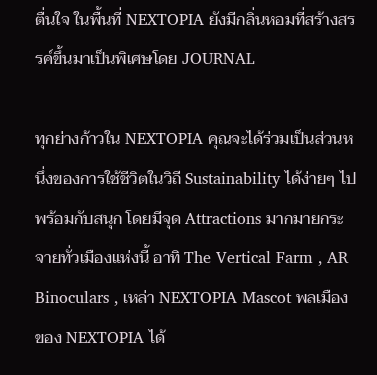ตื่นใจ ในพื้นที่ NEXTOPIA ยังมีกลิ่นหอมที่สร้างสรรค์ขึ้นมาเป็นพิเศษโดย JOURNAL

ทุกย่างก้าวใน NEXTOPIA คุณจะได้ร่วมเป็นส่วนหนึ่งของการใช้ชีวิตในวิถี Sustainability ได้ง่ายๆ ไปพร้อมกับสนุก โดยมีจุด Attractions มากมายกระจายทั่วเมืองแห่งนี้ อาทิ The Vertical Farm , AR Binoculars , เหล่า NEXTOPIA Mascot พลเมืองของ NEXTOPIA ได้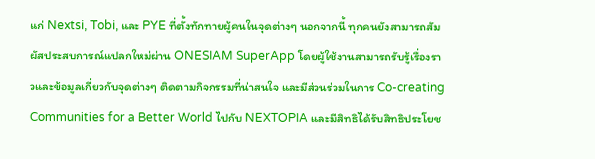แก่ Nextsi, Tobi, และ PYE ที่ตั้งทักทายผู้คนในจุดต่างๆ นอกจากนี้ ทุกคนยังสามารถสัมผัสประสบการณ์แปลกใหม่ผ่าน ONESIAM SuperApp โดยผู้ใช้งานสามารถรับรู้เรื่องราวและข้อมูลเกี่ยวกับจุดต่างๆ ติดตามกิจกรรมที่น่าสนใจ และมีส่วนร่วมในการ Co-creating Communities for a Better World ไปกับ NEXTOPIA และมีสิทธิได้รับสิทธิประโยช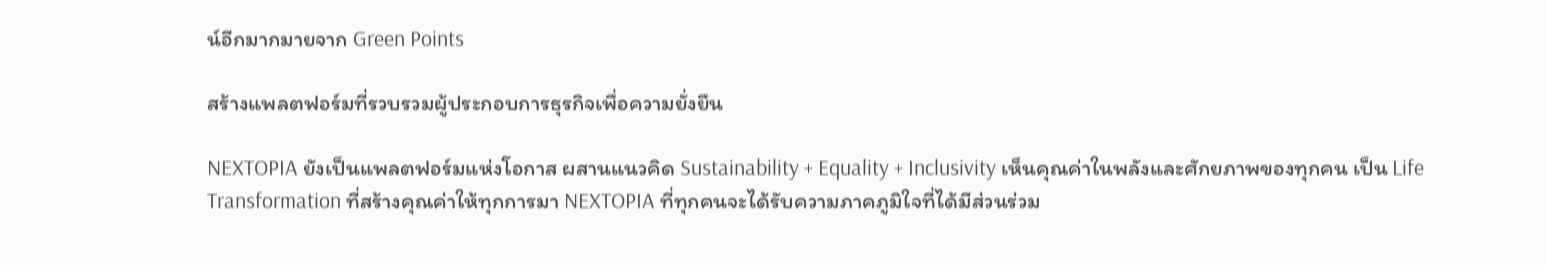น์อีกมากมายจาก Green Points

สร้างแพลตฟอร์มที่รวบรวมผู้ประกอบการธุรกิจเพื่อความยั่งยืน

NEXTOPIA ยังเป็นแพลตฟอร์มแห่งโอกาส ผสานแนวคิด Sustainability + Equality + Inclusivity เห็นคุณค่าในพลังและศักยภาพของทุกคน เป็น Life Transformation ที่สร้างคุณค่าให้ทุกการมา NEXTOPIA ที่ทุกคนจะได้รับความภาคภูมิใจที่ได้มีส่วนร่วม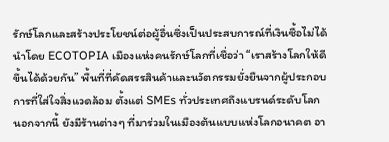รักษ์โลกและสร้างประโยชน์ต่อผู้อื่นซึ่งเป็นประสบการณ์ที่เงินซื้อไม่ได้ นำโดย ECOTOPIA เมืองแห่งคนรักษ์โลกที่เชื่อว่า “เราสร้างโลกให้ดีขึ้นได้ด้วยกัน” พื้นที่ที่คัดสรรสินค้าและนวัตกรรมยั่งยืนจากผู้ประกอบการที่ใส่ใจสิ่งแวดล้อม ตั้งแต่ SMEs ทั่วประเทศถึงแบรนด์ระดับโลก นอกจากนี้ ยังมีร้านต่างๆ ที่มาร่วมในเมืองต้นแบบแห่งโลกอนาคต อา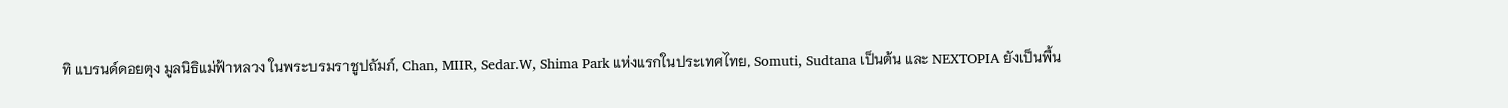ทิ แบรนด์ดอยตุง มูลนิธิแม่ฟ้าหลวง ในพระบรมราชูปถัมภ์, Chan, MIIR, Sedar.W, Shima Park แห่งแรกในประเทศไทย, Somuti, Sudtana เป็นต้น และ NEXTOPIA ยังเป็นพื้น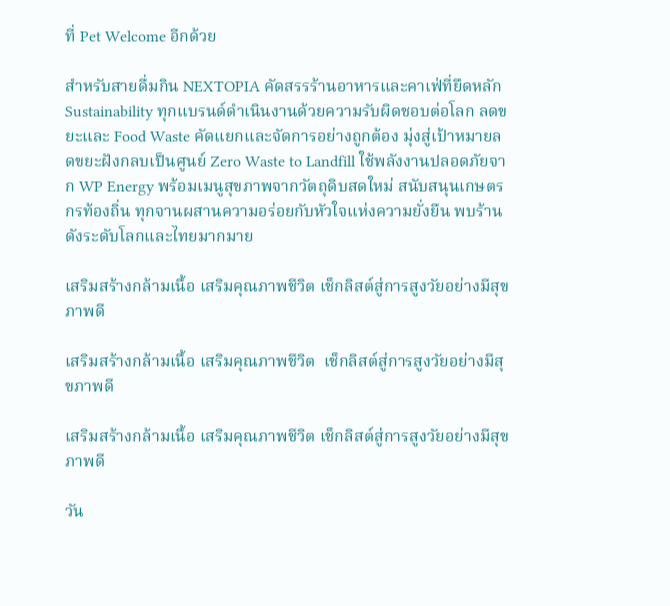ที่ Pet Welcome อีกด้วย

สำหรับสายดื่มกิน NEXTOPIA คัดสรรร้านอาหารและคาเฟ่ที่ยึดหลัก Sustainability ทุกแบรนด์ดำเนินงานด้วยความรับผิดชอบต่อโลก ลดขยะและ Food Waste คัดแยกและจัดการอย่างถูกต้อง มุ่งสู่เป้าหมายลดขยะฝังกลบเป็นศูนย์ Zero Waste to Landfill ใช้พลังงานปลอดภัยจาก WP Energy พร้อมเมนูสุขภาพจากวัตถุดิบสดใหม่ สนับสนุนเกษตรกรท้องถิ่น ทุกจานผสานความอร่อยกับหัวใจแห่งความยั่งยืน พบร้านดังระดับโลกและไทยมากมาย

เสริมสร้างกล้ามเนื้อ เสริมคุณภาพชีวิต เช็กลิสต์สู่การสูงวัยอย่างมีสุขภาพดี

เสริมสร้างกล้ามเนื้อ เสริมคุณภาพชีวิต  เช็กลิสต์สู่การสูงวัยอย่างมีสุขภาพดี

เสริมสร้างกล้ามเนื้อ เสริมคุณภาพชีวิต เช็กลิสต์สู่การสูงวัยอย่างมีสุขภาพดี

วัน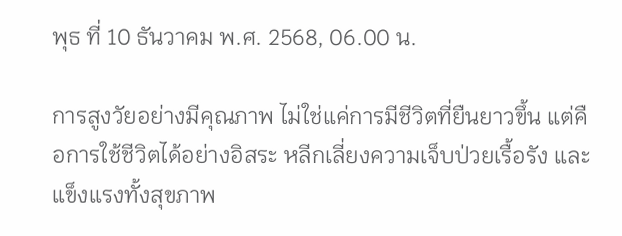พุธ ที่ 10 ธันวาคม พ.ศ. 2568, 06.00 น.

การสูงวัยอย่างมีคุณภาพ ไม่ใช่แค่การมีชีวิตที่ยืนยาวขึ้น แต่คือการใช้ชีวิตได้อย่างอิสระ หลีกเลี่ยงความเจ็บป่วยเรื้อรัง และแข็งแรงทั้งสุขภาพ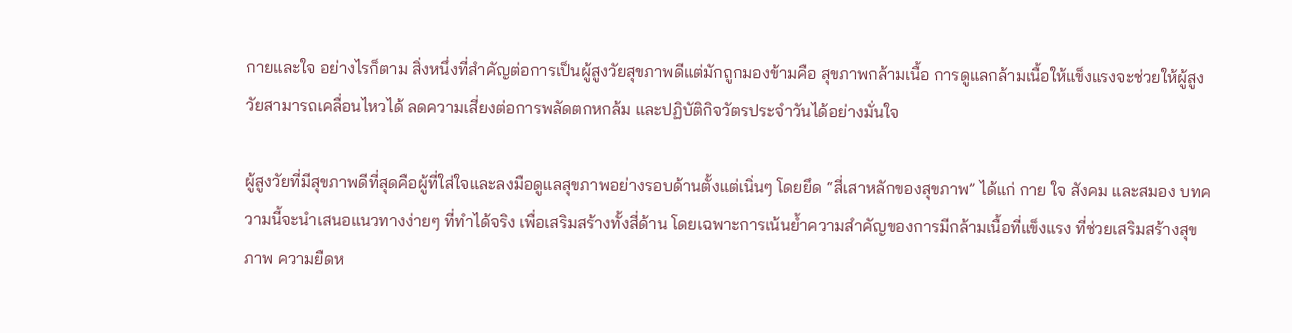กายและใจ อย่างไรก็ตาม สิ่งหนึ่งที่สำคัญต่อการเป็นผู้สูงวัยสุขภาพดีแต่มักถูกมองข้ามคือ สุขภาพกล้ามเนื้อ การดูแลกล้ามเนื้อให้แข็งแรงจะช่วยให้ผู้สูงวัยสามารถเคลื่อนไหวได้ ลดความเสี่ยงต่อการพลัดตกหกล้ม และปฏิบัติกิจวัตรประจำวันได้อย่างมั่นใจ

ผู้สูงวัยที่มีสุขภาพดีที่สุดคือผู้ที่ใส่ใจและลงมือดูแลสุขภาพอย่างรอบด้านตั้งแต่เนิ่นๆ โดยยึด “สี่เสาหลักของสุขภาพ” ได้แก่ กาย ใจ สังคม และสมอง บทความนี้จะนำเสนอแนวทางง่ายๆ ที่ทำได้จริง เพื่อเสริมสร้างทั้งสี่ด้าน โดยเฉพาะการเน้นย้ำความสำคัญของการมีกล้ามเนื้อที่แข็งแรง ที่ช่วยเสริมสร้างสุขภาพ ความยืดห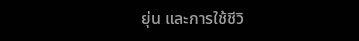ยุ่น และการใช้ชีวิ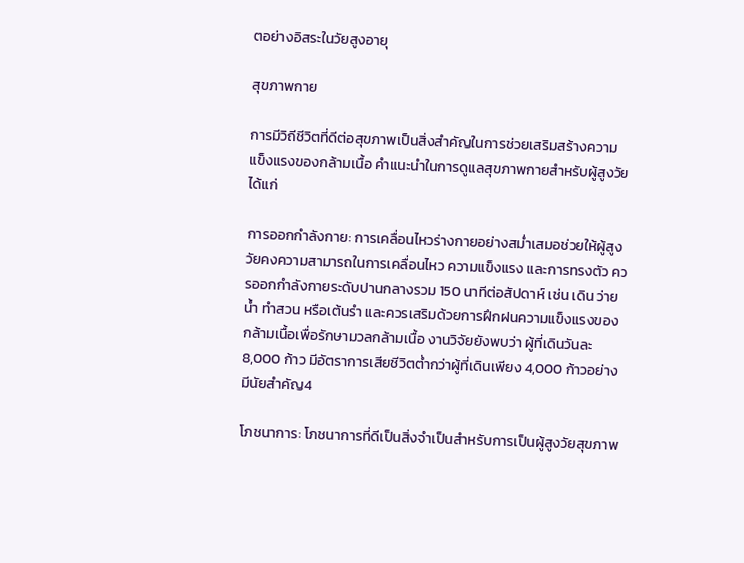ตอย่างอิสระในวัยสูงอายุ

สุขภาพกาย

การมีวิถีชีวิตที่ดีต่อสุขภาพเป็นสิ่งสำคัญในการช่วยเสริมสร้างความแข็งแรงของกล้ามเนื้อ คำแนะนำในการดูแลสุขภาพกายสำหรับผู้สูงวัย ได้แก่

การออกกำลังกาย: การเคลื่อนไหวร่างกายอย่างสม่ำเสมอช่วยให้ผู้สูงวัยคงความสามารถในการเคลื่อนไหว ความแข็งแรง และการทรงตัว ควรออกกำลังกายระดับปานกลางรวม 150 นาทีต่อสัปดาห์ เช่น เดิน ว่ายน้ำ ทำสวน หรือเต้นรำ และควรเสริมด้วยการฝึกฝนความแข็งแรงของกล้ามเนื้อเพื่อรักษามวลกล้ามเนื้อ งานวิจัยยังพบว่า ผู้ที่เดินวันละ 8,000 ก้าว มีอัตราการเสียชีวิตต่ำกว่าผู้ที่เดินเพียง 4,000 ก้าวอย่างมีนัยสำคัญ4

โภชนาการ: โภชนาการที่ดีเป็นสิ่งจําเป็นสําหรับการเป็นผู้สูงวัยสุขภาพ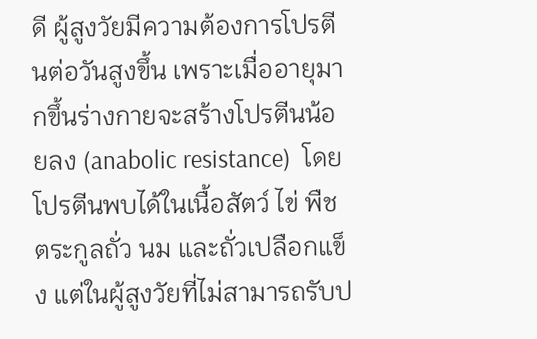ดี ผู้สูงวัยมีความต้องการโปรตีนต่อวันสูงขึ้น เพราะเมื่ออายุมากขึ้นร่างกายจะสร้างโปรตีนน้อยลง (anabolic resistance)  โดยโปรตีนพบได้ในเนื้อสัตว์ ไข่ พืชตระกูลถั่ว นม และถั่วเปลือกแข็ง แต่ในผู้สูงวัยที่ไม่สามารถรับป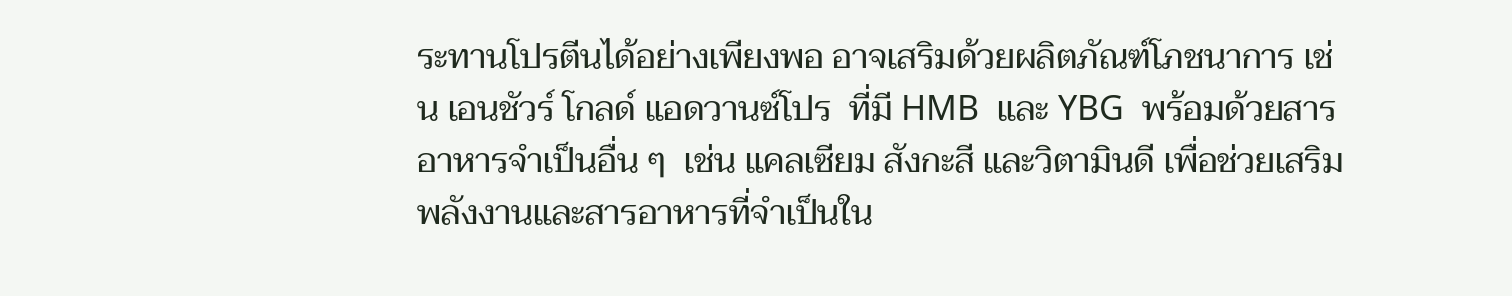ระทานโปรตีนได้อย่างเพียงพอ อาจเสริมด้วยผลิตภัณฑ์โภชนาการ เช่น เอนชัวร์ โกลด์ แอดวานซ์โปร  ที่มี HMB  และ YBG  พร้อมด้วยสารอาหารจำเป็นอื่น ๆ  เช่น แคลเซียม สังกะสี และวิตามินดี เพื่อช่วยเสริมพลังงานและสารอาหารที่จำเป็นใน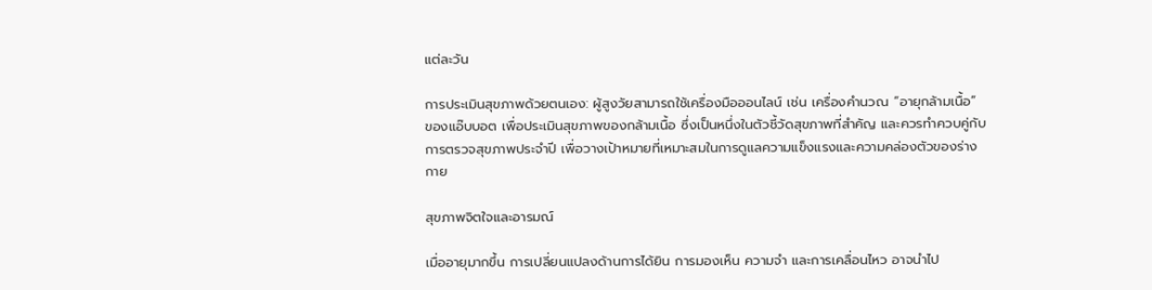แต่ละวัน

การประเมินสุขภาพด้วยตนเอง: ผู้สูงวัยสามารถใช้เครื่องมือออนไลน์ เช่น เครื่องคำนวณ “อายุกล้ามเนื้อ” ของแอ๊บบอต เพื่อประเมินสุขภาพของกล้ามเนื้อ ซึ่งเป็นหนึ่งในตัวชี้วัดสุขภาพที่สำคัญ และควรทําควบคู่กับการตรวจสุขภาพประจําปี เพื่อวางเป้าหมายที่เหมาะสมในการดูแลความแข็งแรงและความคล่องตัวของร่างกาย

สุขภาพจิตใจและอารมณ์

เมื่ออายุมากขึ้น การเปลี่ยนแปลงด้านการได้ยิน การมองเห็น ความจำ และการเคลื่อนไหว อาจนำไป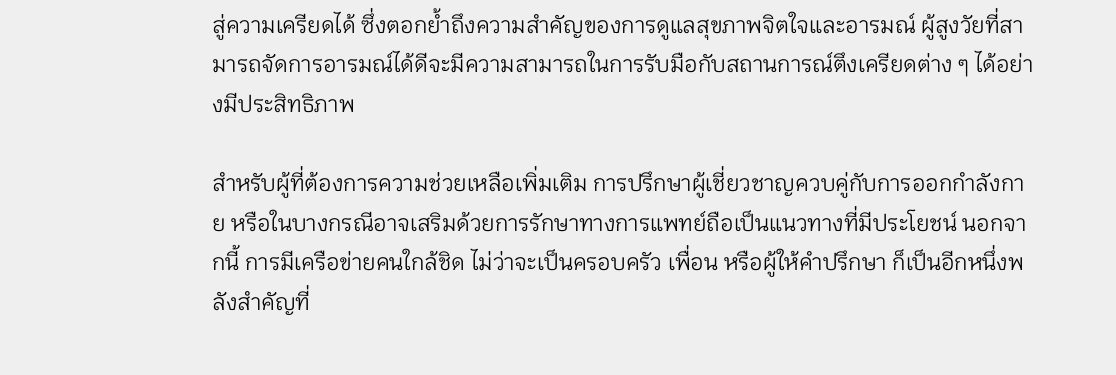สู่ความเครียดได้ ซึ่งตอกย้ำถึงความสำคัญของการดูแลสุขภาพจิตใจและอารมณ์ ผู้สูงวัยที่สามารถจัดการอารมณ์ได้ดีจะมีความสามารถในการรับมือกับสถานการณ์ตึงเครียดต่าง ๆ ได้อย่างมีประสิทธิภาพ

สำหรับผู้ที่ต้องการความช่วยเหลือเพิ่มเติม การปรึกษาผู้เชี่ยวชาญควบคู่กับการออกกำลังกาย หรือในบางกรณีอาจเสริมด้วยการรักษาทางการแพทย์ถือเป็นแนวทางที่มีประโยชน์ นอกจากนี้ การมีเครือข่ายคนใกล้ชิด ไม่ว่าจะเป็นครอบครัว เพื่อน หรือผู้ให้คำปรึกษา ก็เป็นอีกหนึ่งพลังสำคัญที่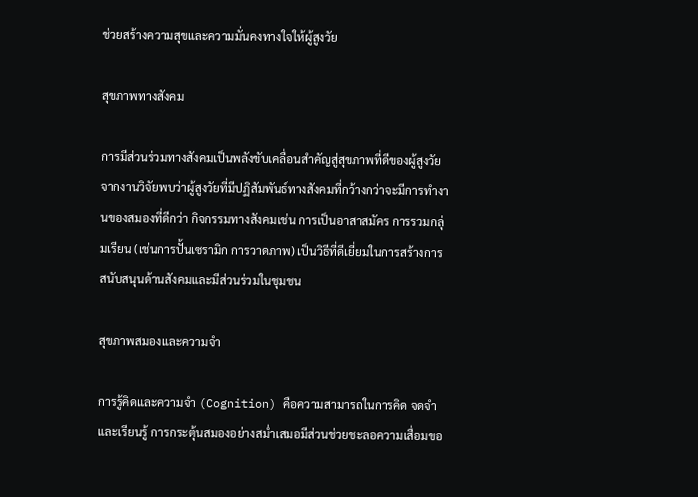ช่วยสร้างความสุขและความมั่นคงทางใจให้ผู้สูงวัย

สุขภาพทางสังคม

การมีส่วนร่วมทางสังคมเป็นพลังขับเคลื่อนสำคัญสู่สุขภาพที่ดีของผู้สูงวัย จากงานวิจัยพบว่าผู้สูงวัยที่มีปฏิสัมพันธ์ทางสังคมที่กว้างกว่าจะมีการทํางานของสมองที่ดีกว่า กิจกรรมทางสังคมเช่น การเป็นอาสาสมัคร การรวมกลุ่มเรียน (เช่นการปั้นเซรามิก การวาดภาพ) เป็นวิธีที่ดีเยี่ยมในการสร้างการสนับสนุนด้านสังคมและมีส่วนร่วมในชุมชน

สุขภาพสมองและความจำ

การรู้คิดและความจำ (Cognition) คือความสามารถในการคิด จดจำ และเรียนรู้ การกระตุ้นสมองอย่างสม่ำเสมอมีส่วนช่วยชะลอความเสื่อมขอ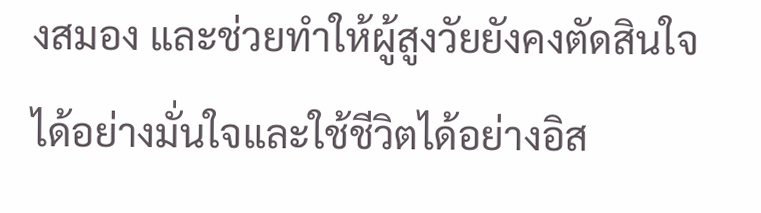งสมอง และช่วยทำให้ผู้สูงวัยยังคงตัดสินใจได้อย่างมั่นใจและใช้ชีวิตได้อย่างอิส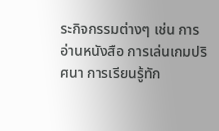ระกิจกรรมต่างๆ เช่น การอ่านหนังสือ การเล่นเกมปริศนา การเรียนรู้ทัก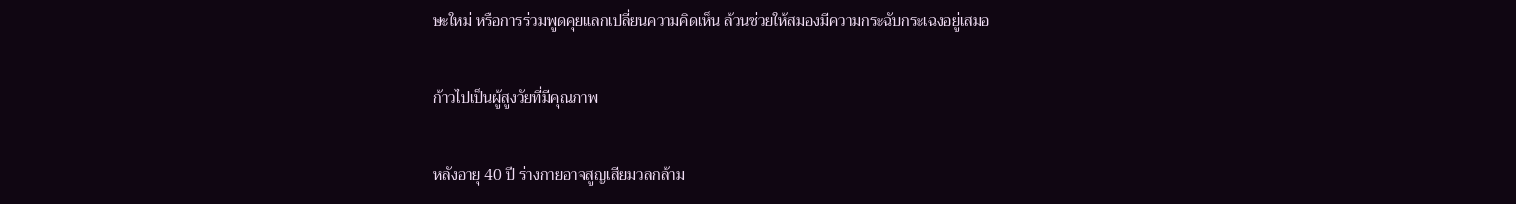ษะใหม่ หรือการร่วมพูดคุยแลกเปลี่ยนความคิดเห็น ล้วนช่วยให้สมองมีความกระฉับกระเฉงอยู่เสมอ

ก้าวไปเป็นผู้สูงวัยที่มีคุณภาพ

หลังอายุ 40 ปี ร่างกายอาจสูญเสียมวลกล้าม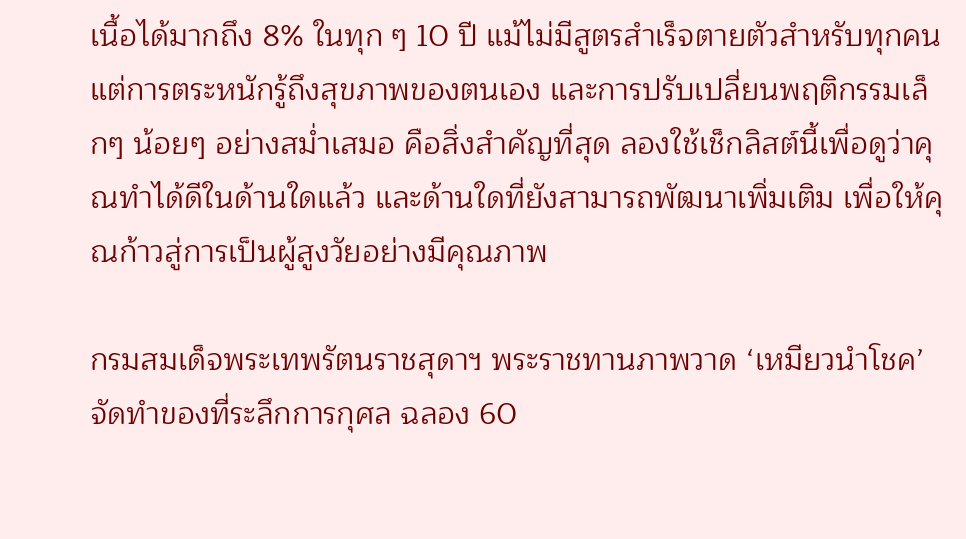เนื้อได้มากถึง 8% ในทุก ๆ 10 ปี แม้ไม่มีสูตรสำเร็จตายตัวสำหรับทุกคนแต่การตระหนักรู้ถึงสุขภาพของตนเอง และการปรับเปลี่ยนพฤติกรรมเล็กๆ น้อยๆ อย่างสม่ำเสมอ คือสิ่งสำคัญที่สุด ลองใช้เช็กลิสต์นี้เพื่อดูว่าคุณทำได้ดีในด้านใดแล้ว และด้านใดที่ยังสามารถพัฒนาเพิ่มเติม เพื่อให้คุณก้าวสู่การเป็นผู้สูงวัยอย่างมีคุณภาพ

กรมสมเด็จพระเทพรัตนราชสุดาฯ พระราชทานภาพวาด ‘เหมียวนำโชค’ จัดทำของที่ระลึกการกุศล ฉลอง 60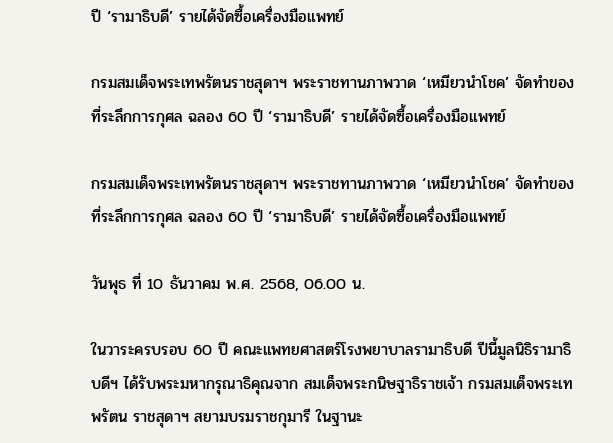ปี ‘รามาธิบดี’ รายได้จัดซื้อเครื่องมือแพทย์

กรมสมเด็จพระเทพรัตนราชสุดาฯ พระราชทานภาพวาด ‘เหมียวนำโชค’ จัดทำของที่ระลึกการกุศล ฉลอง 60 ปี ‘รามาธิบดี’ รายได้จัดซื้อเครื่องมือแพทย์

กรมสมเด็จพระเทพรัตนราชสุดาฯ พระราชทานภาพวาด ‘เหมียวนำโชค’ จัดทำของที่ระลึกการกุศล ฉลอง 60 ปี ‘รามาธิบดี’ รายได้จัดซื้อเครื่องมือแพทย์

วันพุธ ที่ 10 ธันวาคม พ.ศ. 2568, 06.00 น.

ในวาระครบรอบ 60 ปี คณะแพทยศาสตร์โรงพยาบาลรามาธิบดี ปีนี้มูลนิธิรามาธิบดีฯ ได้รับพระมหากรุณาธิคุณจาก สมเด็จพระกนิษฐาธิราชเจ้า กรมสมเด็จพระเทพรัตน ราชสุดาฯ สยามบรมราชกุมารี ในฐานะ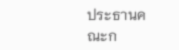ประธานคณะก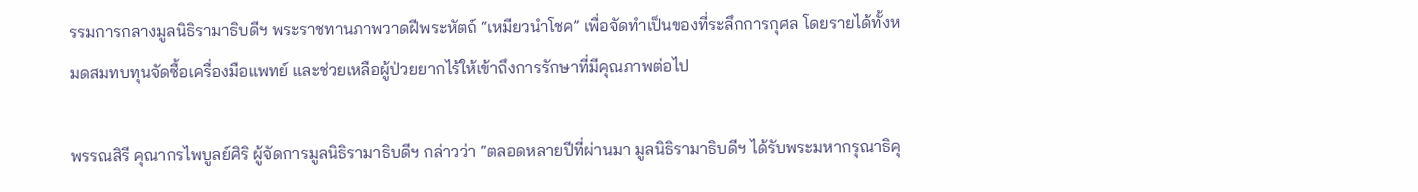รรมการกลางมูลนิธิรามาธิบดีฯ พระราชทานภาพวาดฝีพระหัตถ์ “เหมียวนำโชค” เพื่อจัดทำเป็นของที่ระลึกการกุศล โดยรายได้ทั้งหมดสมทบทุนจัดซื้อเครื่องมือแพทย์ และช่วยเหลือผู้ป่วยยากไร้ให้เข้าถึงการรักษาที่มีคุณภาพต่อไป

พรรณสิรี คุณากรไพบูลย์ศิริ ผู้จัดการมูลนิธิรามาธิบดีฯ กล่าวว่า “ตลอดหลายปีที่ผ่านมา มูลนิธิรามาธิบดีฯ ได้รับพระมหากรุณาธิคุ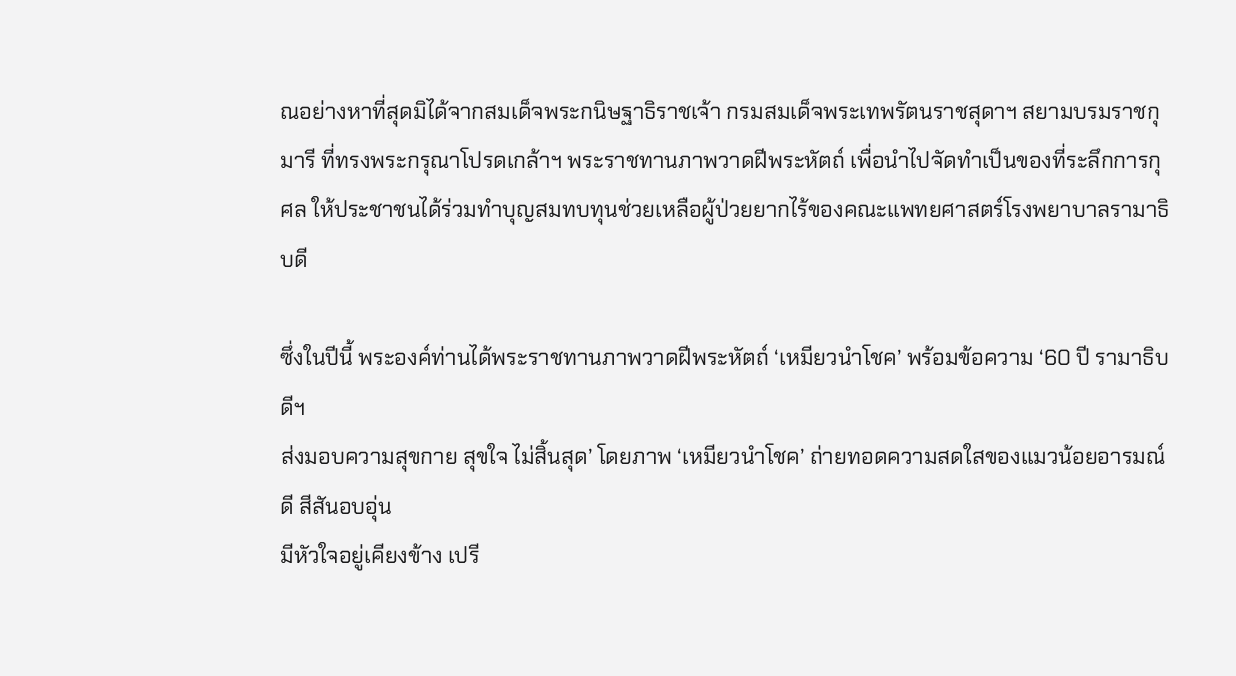ณอย่างหาที่สุดมิได้จากสมเด็จพระกนิษฐาธิราชเจ้า กรมสมเด็จพระเทพรัตนราชสุดาฯ สยามบรมราชกุมารี ที่ทรงพระกรุณาโปรดเกล้าฯ พระราชทานภาพวาดฝีพระหัตถ์ เพื่อนำไปจัดทำเป็นของที่ระลึกการกุศล ให้ประชาชนได้ร่วมทำบุญสมทบทุนช่วยเหลือผู้ป่วยยากไร้ของคณะแพทยศาสตร์โรงพยาบาลรามาธิบดี

ซึ่งในปีนี้ พระองค์ท่านได้พระราชทานภาพวาดฝีพระหัตถ์ ‘เหมียวนำโชค’ พร้อมข้อความ ‘60 ปี รามาธิบดีฯ
ส่งมอบความสุขกาย สุขใจ ไม่สิ้นสุด’ โดยภาพ ‘เหมียวนำโชค’ ถ่ายทอดความสดใสของแมวน้อยอารมณ์ดี สีสันอบอุ่น
มีหัวใจอยู่เคียงข้าง เปรี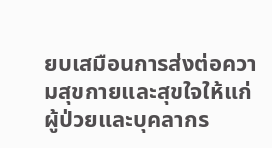ยบเสมือนการส่งต่อความสุขกายและสุขใจให้แก่ผู้ป่วยและบุคลากร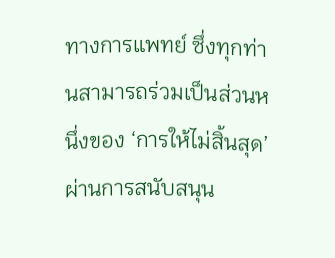ทางการแพทย์ ซึ่งทุกท่านสามารถร่วมเป็นส่วนหนึ่งของ ‘การให้ไม่สิ้นสุด’ ผ่านการสนับสนุน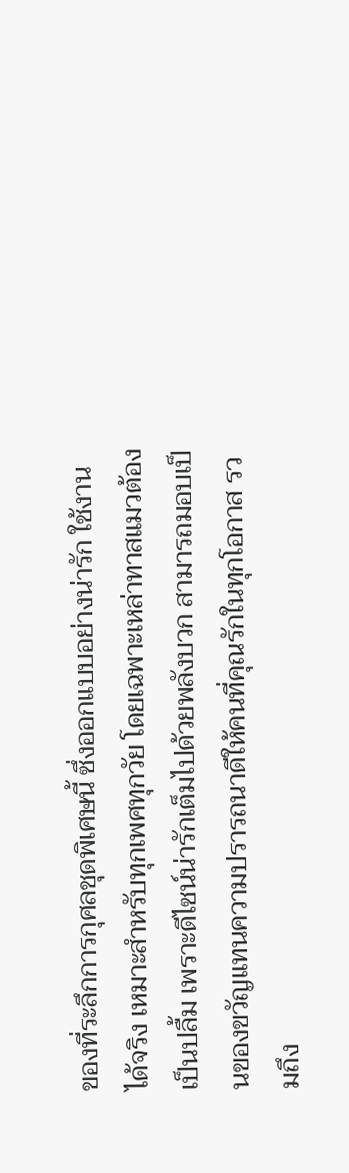ของที่ระลึกการกุศลชุดพิเศษนี้ ซึ่งออกแบบอย่างน่ารัก ใช้งานได้จริง เหมาะสำหรับทุกเพศทุกวัย โดยเฉพาะเหล่าทาสแมวต้องเป็นปลื้ม เพราะดีไซน์น่ารักเต็มไปด้วยพลังบวก สามารถมอบเป็นของขวัญแทนความปรารถนาดีให้คนที่คุณรักในทุกโอกาส รวมถึง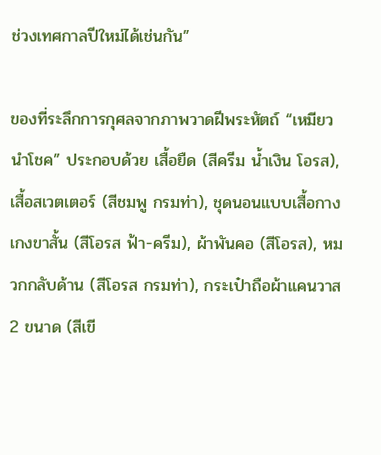ช่วงเทศกาลปีใหม่ได้เช่นกัน”

ของที่ระลึกการกุศลจากภาพวาดฝีพระหัตถ์ “เหมียวนำโชค” ประกอบด้วย เสื้อยืด (สีครีม น้ำเงิน โอรส), เสื้อสเวตเตอร์ (สีชมพู กรมท่า), ชุดนอนแบบเสื้อกางเกงขาสั้น (สีโอรส ฟ้า-ครีม), ผ้าพันคอ (สีโอรส), หมวกกลับด้าน (สีโอรส กรมท่า), กระเป๋าถือผ้าแคนวาส 2 ขนาด (สีเขี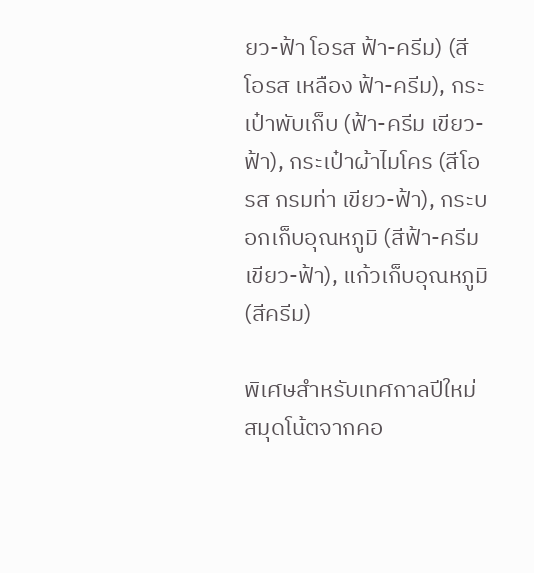ยว-ฟ้า โอรส ฟ้า-ครีม) (สีโอรส เหลือง ฟ้า-ครีม), กระเป๋าพับเก็บ (ฟ้า-ครีม เขียว-ฟ้า), กระเป๋าผ้าไมโคร (สีโอรส กรมท่า เขียว-ฟ้า), กระบอกเก็บอุณหภูมิ (สีฟ้า-ครีม เขียว-ฟ้า), แก้วเก็บอุณหภูมิ (สีครีม)

พิเศษสำหรับเทศกาลปีใหม่ สมุดโน้ตจากคอ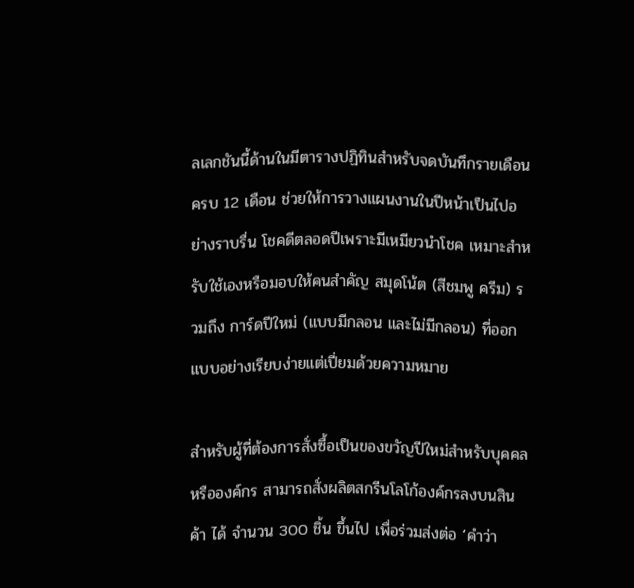ลเลกชันนี้ด้านในมีตารางปฏิทินสำหรับจดบันทึกรายเดือนครบ 12 เดือน ช่วยให้การวางแผนงานในปีหน้าเป็นไปอย่างราบรื่น โชคดีตลอดปีเพราะมีเหมียวนำโชค เหมาะสำหรับใช้เองหรือมอบให้คนสำคัญ สมุดโน้ต (สีชมพู ครีม) รวมถึง การ์ดปีใหม่ (แบบมีกลอน และไม่มีกลอน) ที่ออกแบบอย่างเรียบง่ายแต่เปี่ยมด้วยความหมาย

สำหรับผู้ที่ต้องการสั่งซื้อเป็นของขวัญปีใหม่สำหรับบุคคลหรือองค์กร สามารถสั่งผลิตสกรีนโลโก้องค์กรลงบนสินค้า ได้ จำนวน 300 ชิ้น ขึ้นไป เพื่อร่วมส่งต่อ ‘คำว่า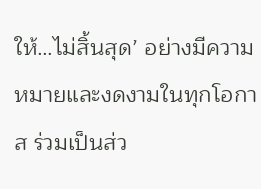ให้…ไม่สิ้นสุด’ อย่างมีความหมายและงดงามในทุกโอกาส ร่วมเป็นส่ว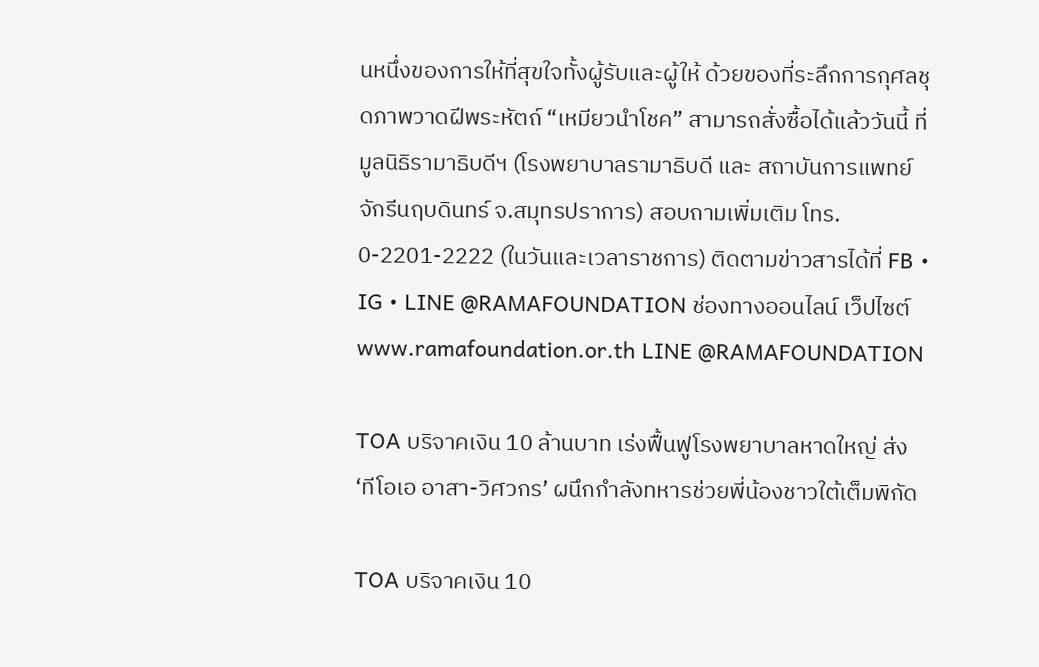นหนึ่งของการให้ที่สุขใจทั้งผู้รับและผู้ให้ ด้วยของที่ระลึกการกุศลชุดภาพวาดฝีพระหัตถ์ “เหมียวนำโชค” สามารถสั่งซื้อได้แล้ววันนี้ ที่มูลนิธิรามาธิบดีฯ (โรงพยาบาลรามาธิบดี และ สถาบันการแพทย์จักรีนฤบดินทร์ จ.สมุทรปราการ) สอบถามเพิ่มเติม โทร. 0-2201-2222 (ในวันและเวลาราชการ) ติดตามข่าวสารได้ที่ FB • IG • LINE @RAMAFOUNDATION ช่องทางออนไลน์ เว็ปไซต์ www.ramafoundation.or.th LINE @RAMAFOUNDATION

TOA บริจาคเงิน 10 ล้านบาท เร่งฟื้นฟูโรงพยาบาลหาดใหญ่ ส่ง ‘ทีโอเอ อาสา-วิศวกร’ ผนึกกำลังทหารช่วยพี่น้องชาวใต้เต็มพิกัด

TOA บริจาคเงิน 10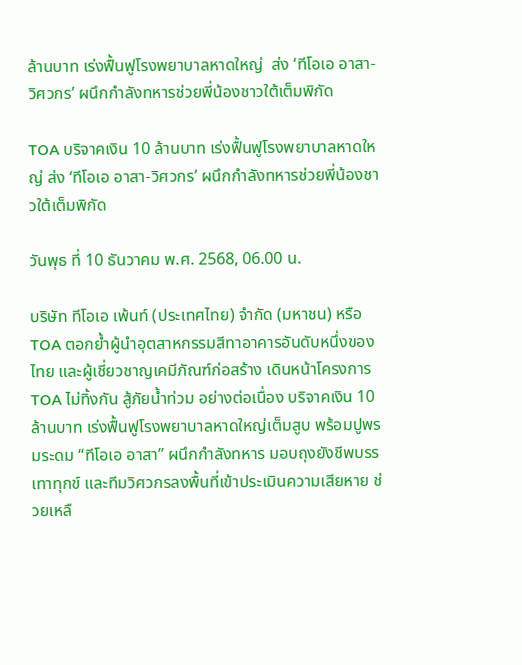ล้านบาท เร่งฟื้นฟูโรงพยาบาลหาดใหญ่  ส่ง ‘ทีโอเอ อาสา-วิศวกร’ ผนึกกำลังทหารช่วยพี่น้องชาวใต้เต็มพิกัด

TOA บริจาคเงิน 10 ล้านบาท เร่งฟื้นฟูโรงพยาบาลหาดใหญ่ ส่ง ‘ทีโอเอ อาสา-วิศวกร’ ผนึกกำลังทหารช่วยพี่น้องชาวใต้เต็มพิกัด

วันพุธ ที่ 10 ธันวาคม พ.ศ. 2568, 06.00 น.

บริษัท ทีโอเอ เพ้นท์ (ประเทศไทย) จำกัด (มหาชน) หรือ TOA ตอกย้ำผู้นำอุตสาหกรรมสีทาอาคารอันดับหนึ่งของไทย และผู้เชี่ยวชาญเคมีภัณฑ์ก่อสร้าง เดินหน้าโครงการ TOA ไม่ทิ้งกัน สู้ภัยน้ำท่วม อย่างต่อเนื่อง บริจาคเงิน 10 ล้านบาท เร่งฟื้นฟูโรงพยาบาลหาดใหญ่เต็มสูบ พร้อมปูพรมระดม “ทีโอเอ อาสา” ผนึกกำลังทหาร มอบถุงยังชีพบรรเทาทุกข์ และทีมวิศวกรลงพื้นที่เข้าประเมินความเสียหาย ช่วยเหลื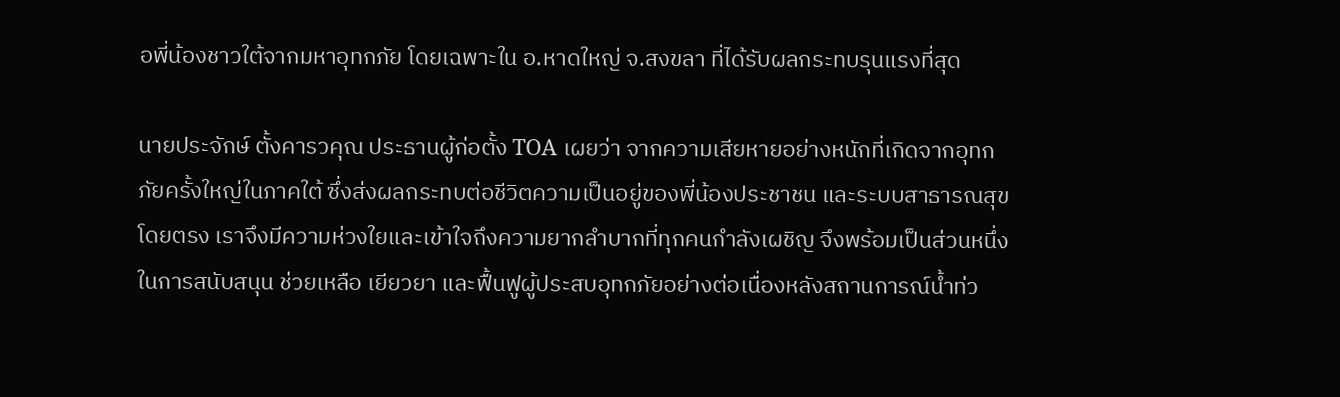อพี่น้องชาวใต้จากมหาอุทกภัย โดยเฉพาะใน อ.หาดใหญ่ จ.สงขลา ที่ได้รับผลกระทบรุนแรงที่สุด

นายประจักษ์ ตั้งคารวคุณ ประธานผู้ก่อตั้ง TOA เผยว่า จากความเสียหายอย่างหนักที่เกิดจากอุทกภัยครั้งใหญ่ในภาคใต้ ซึ่งส่งผลกระทบต่อชีวิตความเป็นอยู่ของพี่น้องประชาชน และระบบสาธารณสุขโดยตรง เราจึงมีความห่วงใยและเข้าใจถึงความยากลำบากที่ทุกคนกำลังเผชิญ จึงพร้อมเป็นส่วนหนึ่งในการสนับสนุน ช่วยเหลือ เยียวยา และฟื้นฟูผู้ประสบอุทกภัยอย่างต่อเนื่องหลังสถานการณ์น้ำท่ว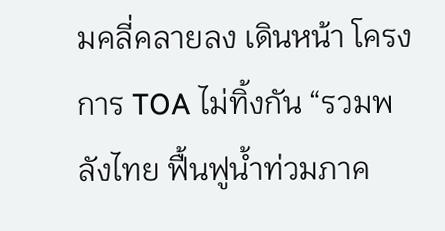มคลี่คลายลง เดินหน้า โครงการ TOA ไม่ทิ้งกัน “รวมพลังไทย ฟื้นฟูน้ำท่วมภาค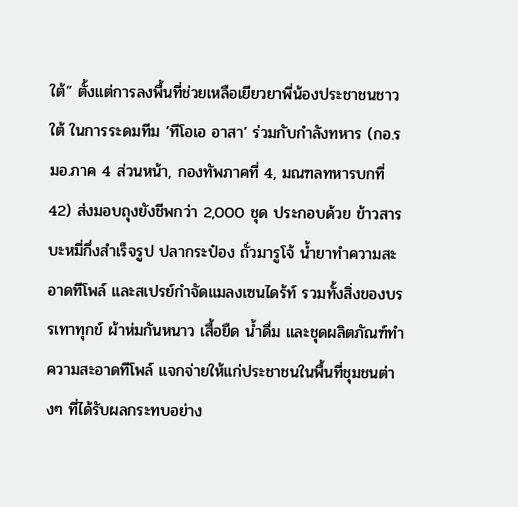ใต้” ตั้งแต่การลงพื้นที่ช่วยเหลือเยียวยาพี่น้องประชาชนชาวใต้ ในการระดมทีม ‘ทีโอเอ อาสา’ ร่วมกับกำลังทหาร (กอ.รมอ.ภาค 4 ส่วนหน้า, กองทัพภาคที่ 4, มณฑลทหารบกที่ 42) ส่งมอบถุงยังชีพกว่า 2,000 ชุด ประกอบด้วย ข้าวสาร บะหมี่กึ่งสำเร็จรูป ปลากระป๋อง ถั่วมารูโจ้ น้ำยาทำความสะอาดทีโพล์ และสเปรย์กำจัดแมลงเซนไดร้ท์ รวมทั้งสิ่งของบรรเทาทุกข์ ผ้าห่มกันหนาว เสื้อยืด น้ำดื่ม และชุดผลิตภัณฑ์ทำความสะอาดทีโพล์ แจกจ่ายให้แก่ประชาชนในพื้นที่ชุมชนต่างๆ ที่ได้รับผลกระทบอย่าง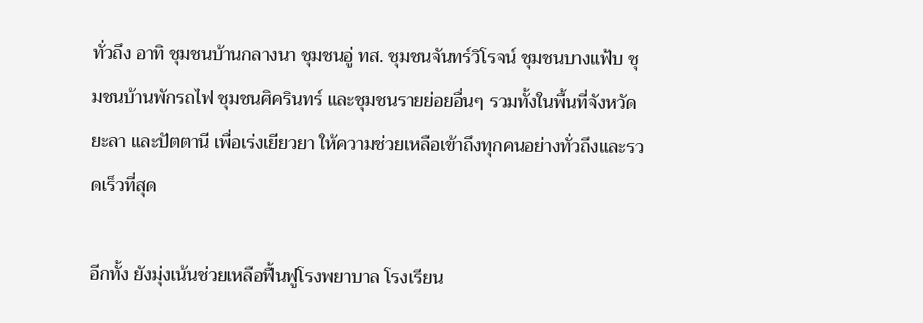ทั่วถึง อาทิ ชุมชนบ้านกลางนา ชุมชนอู่ ทส. ชุมชนจันทร์วิโรจน์ ชุมชนบางแฟ้บ ชุมชนบ้านพักรถไฟ ชุมชนศิครินทร์ และชุมชนรายย่อยอื่นๆ รวมทั้งในพื้นที่จังหวัดยะลา และปัตตานี เพื่อเร่งเยียวยา ให้ความช่วยเหลือเข้าถึงทุกคนอย่างทั่วถึงและรวดเร็วที่สุด

อีกทั้ง ยังมุ่งเน้นช่วยเหลือฟื้นฟูโรงพยาบาล โรงเรียน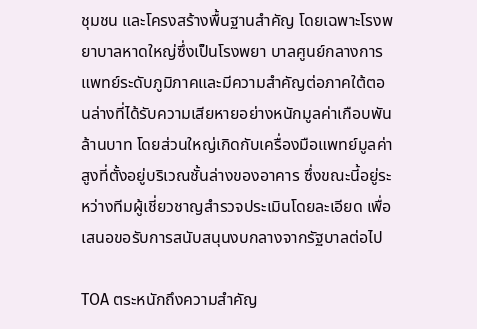ชุมชน และโครงสร้างพื้นฐานสำคัญ โดยเฉพาะโรงพยาบาลหาดใหญ่ซึ่งเป็นโรงพยา บาลศูนย์กลางการแพทย์ระดับภูมิภาคและมีความสำคัญต่อภาคใต้ตอนล่างที่ได้รับความเสียหายอย่างหนักมูลค่าเกือบพันล้านบาท โดยส่วนใหญ่เกิดกับเครื่องมือแพทย์มูลค่าสูงที่ตั้งอยู่บริเวณชั้นล่างของอาคาร ซึ่งขณะนี้อยู่ระหว่างทีมผู้เชี่ยวชาญสำรวจประเมินโดยละเอียด เพื่อเสนอขอรับการสนับสนุนงบกลางจากรัฐบาลต่อไป

TOA ตระหนักถึงความสำคัญ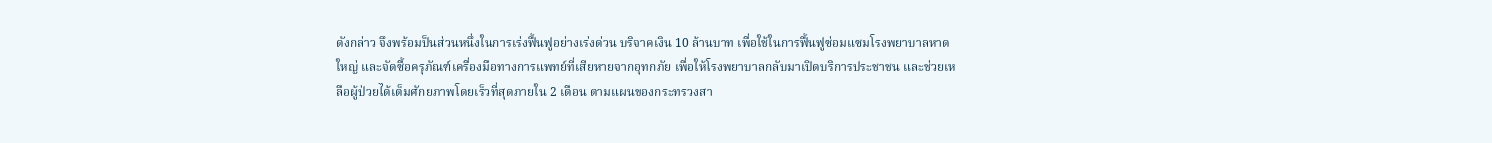ดังกล่าว จึงพร้อมป็นส่วนหนึ่งในการเร่งฟื้นฟูอย่างเร่งด่วน บริจาคเงิน 10 ล้านบาท เพื่อใช้ในการฟื้นฟูซ่อมแซมโรงพยาบาลหาดใหญ่ และจัดซื้อครุภัณฑ์เครื่องมือทางการแพทย์ที่เสียหายจากอุทกภัย เพื่อให้โรงพยาบาลกลับมาเปิดบริการประชาชน และช่วยเหลือผู้ป่วยได้เต็มศักยภาพโดยเร็วที่สุดภายใน 2 เดือน ตามแผนของกระทรวงสา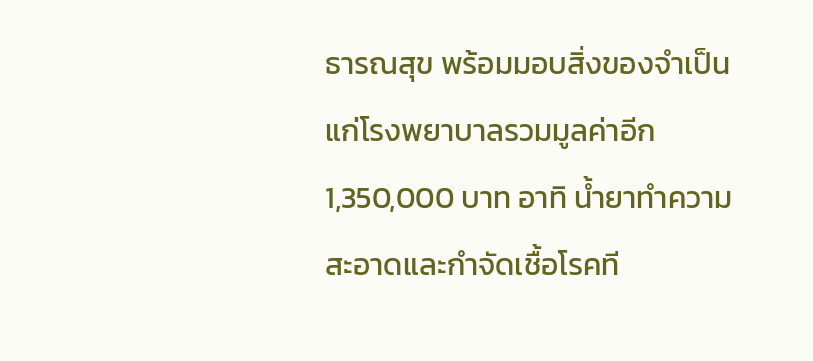ธารณสุข พร้อมมอบสิ่งของจำเป็นแก่โรงพยาบาลรวมมูลค่าอีก 1,350,000 บาท อาทิ น้ำยาทำความสะอาดและกำจัดเชื้อโรคที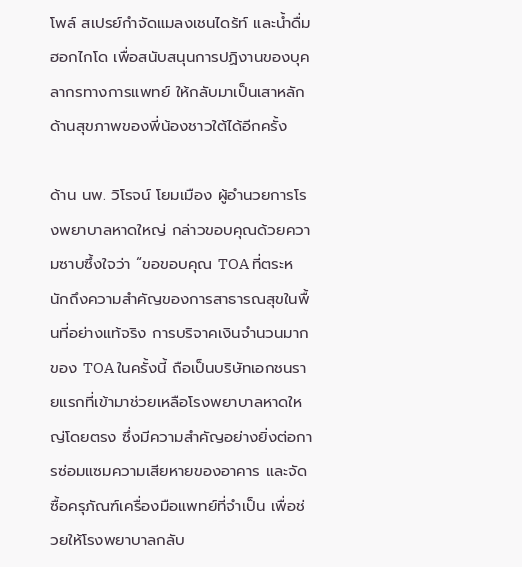โพล์ สเปรย์กำจัดแมลงเชนไดร้ท์ และน้ำดื่มฮอกไกโด เพื่อสนับสนุนการปฏิงานของบุคลากรทางการแพทย์ ให้กลับมาเป็นเสาหลักด้านสุขภาพของพี่น้องชาวใต้ได้อีกครั้ง

ด้าน นพ. วิโรจน์ โยมเมือง ผู้อำนวยการโรงพยาบาลหาดใหญ่ กล่าวขอบคุณด้วยความซาบซึ้งใจว่า “ขอขอบคุณ TOA ที่ตระหนักถึงความสำคัญของการสาธารณสุขในพื้นที่อย่างแท้จริง การบริจาคเงินจำนวนมากของ TOA ในครั้งนี้ ถือเป็นบริษัทเอกชนรายแรกที่เข้ามาช่วยเหลือโรงพยาบาลหาดใหญ่โดยตรง ซึ่งมีความสำคัญอย่างยิ่งต่อการซ่อมแซมความเสียหายของอาคาร และจัดซื้อครุภัณฑ์เครื่องมือแพทย์ที่จำเป็น เพื่อช่วยให้โรงพยาบาลกลับ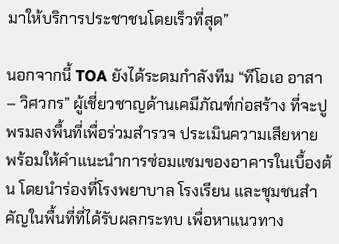มาให้บริการประชาชนโดยเร็วที่สุด”

นอกจากนี้ TOA ยังได้ระดมกำลังทีม “ทีโอเอ อาสา – วิศวกร” ผู้เชี่ยวชาญด้านเคมีภัณฑ์ก่อสร้าง ที่จะปูพรมลงพื้นที่เพื่อร่วมสำรวจ ประเมินความเสียหาย พร้อมให้คำแนะนำการซ่อมแซมของอาคารในเบื้องต้น โดยนำร่องที่โรงพยาบาล โรงเรียน และชุมชนสำคัญในพื้นที่ที่ได้รับผลกระทบ เพื่อหาแนวทาง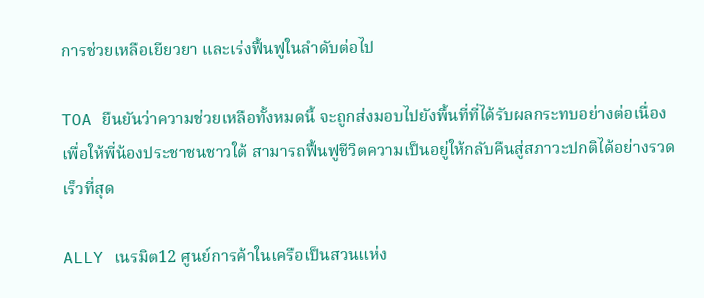การช่วยเหลือเยียวยา และเร่งฟื้นฟูในลำดับต่อไป

TOA ยืนยันว่าความช่วยเหลือทั้งหมดนี้ จะถูกส่งมอบไปยังพื้นที่ที่ได้รับผลกระทบอย่างต่อเนื่อง เพื่อให้พี่น้องประชาชนชาวใต้ สามารถฟื้นฟูชีวิตความเป็นอยู่ให้กลับคืนสู่สภาวะปกติได้อย่างรวดเร็วที่สุด

ALLY เนรมิต12 ศูนย์การค้าในเครือเป็นสวนแห่ง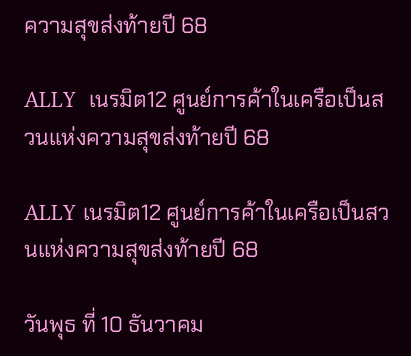ความสุขส่งท้ายปี 68

ALLY  เนรมิต12 ศูนย์การค้าในเครือเป็นสวนแห่งความสุขส่งท้ายปี 68

ALLY เนรมิต12 ศูนย์การค้าในเครือเป็นสวนแห่งความสุขส่งท้ายปี 68

วันพุธ ที่ 10 ธันวาคม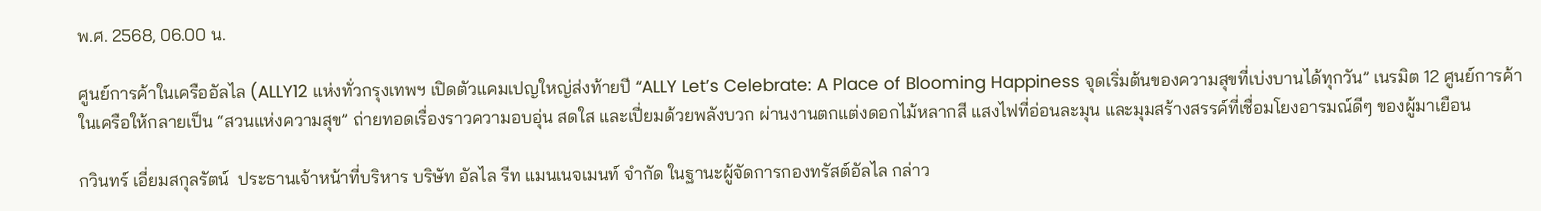พ.ศ. 2568, 06.00 น.

ศูนย์การค้าในเครืออัลไล (ALLY12 แห่งทั่วกรุงเทพฯ เปิดตัวแคมเปญใหญ่ส่งท้ายปี “ALLY Let’s Celebrate: A Place of Blooming Happiness จุดเริ่มต้นของความสุขที่เบ่งบานได้ทุกวัน” เนรมิต 12 ศูนย์การค้าในเครือให้กลายเป็น “สวนแห่งความสุข” ถ่ายทอดเรื่องราวความอบอุ่น สดใส และเปี่ยมด้วยพลังบวก ผ่านงานตกแต่งดอกไม้หลากสี แสงไฟที่อ่อนละมุน และมุมสร้างสรรค์ที่เชื่อมโยงอารมณ์ดีๆ ของผู้มาเยือน

กวินทร์ เอี่ยมสกุลรัตน์  ประธานเจ้าหน้าที่บริหาร บริษัท อัลไล รีท แมนเนจเมนท์ จำกัด ในฐานะผู้จัดการกองทรัสต์อัลไล กล่าว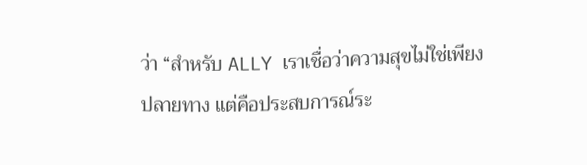ว่า “สำหรับ ALLY เราเชื่อว่าความสุขไม่ใช่เพียงปลายทาง แต่คือประสบการณ์ระ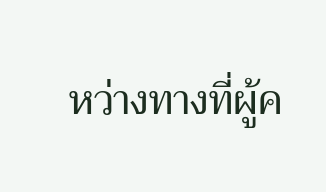หว่างทางที่ผู้ค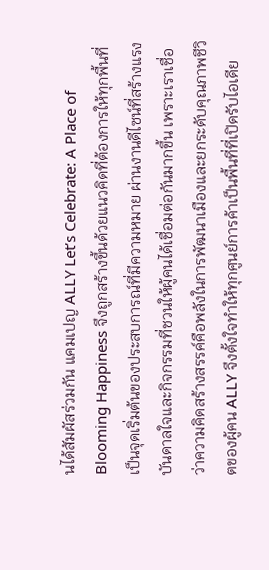นได้สัมผัสร่วมกัน แคมเปญ ALLY Let’s Celebrate: A Place of Blooming Happiness จึงถูกสร้างขึ้นด้วยแนวคิดที่ต้องการให้ทุกพื้นที่เป็นจุดเริ่มต้นของประสบการณ์ที่มีความหมาย ผ่านงานดีไซน์ที่สร้างแรงบันดาลใจและกิจกรรมที่ชวนให้ผู้คนได้เชื่อมต่อกันมากขึ้น เพราะเราเชื่อว่าความคิดสร้างสรรค์คือพลังในการพัฒนาเมืองและยกระดับคุณภาพชีวิตของผู้คน ALLY จึงตั้งใจทำให้ทุกศูนย์การค้าเป็นพื้นที่ที่เปิดรับไอเดีย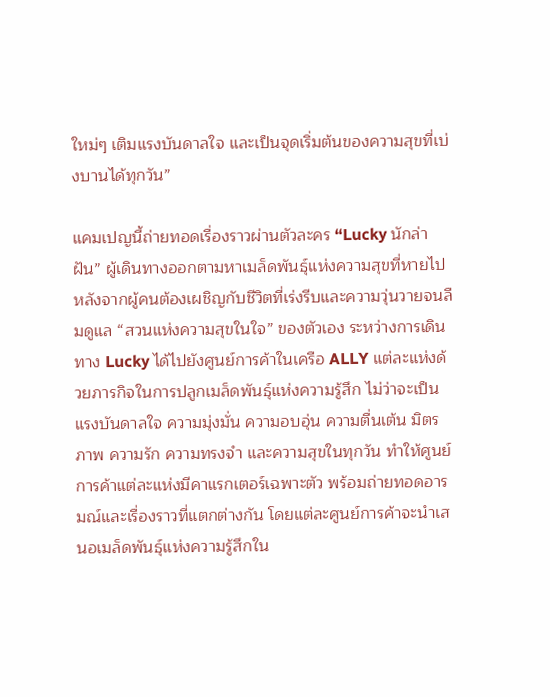ใหม่ๆ เติมแรงบันดาลใจ และเป็นจุดเริ่มต้นของความสุขที่เบ่งบานได้ทุกวัน”

แคมเปญนี้ถ่ายทอดเรื่องราวผ่านตัวละคร “Lucky นักล่าฝัน” ผู้เดินทางออกตามหาเมล็ดพันธุ์แห่งความสุขที่หายไปหลังจากผู้คนต้องเผชิญกับชีวิตที่เร่งรีบและความวุ่นวายจนลืมดูแล “สวนแห่งความสุขในใจ” ของตัวเอง ระหว่างการเดินทาง Lucky ได้ไปยังศูนย์การค้าในเครือ ALLY แต่ละแห่งด้วยภารกิจในการปลูกเมล็ดพันธุ์แห่งความรู้สึก ไม่ว่าจะเป็นแรงบันดาลใจ ความมุ่งมั่น ความอบอุ่น ความตื่นเต้น มิตรภาพ ความรัก ความทรงจำ และความสุขในทุกวัน ทำให้ศูนย์การค้าแต่ละแห่งมีคาแรกเตอร์เฉพาะตัว พร้อมถ่ายทอดอารมณ์และเรื่องราวที่แตกต่างกัน โดยแต่ละศูนย์การค้าจะนำเสนอเมล็ดพันธุ์แห่งความรู้สึกใน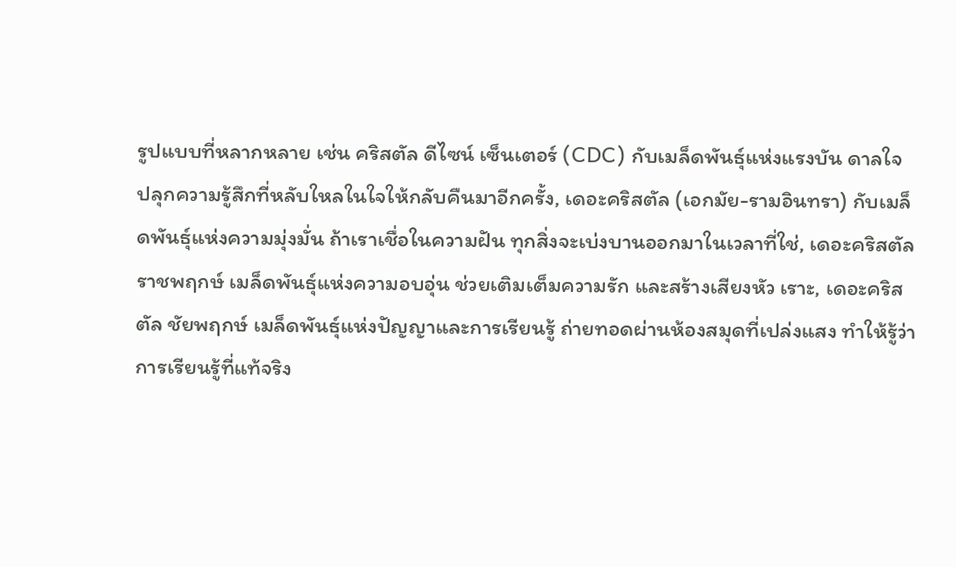รูปแบบที่หลากหลาย เช่น คริสตัล ดีไซน์ เซ็นเตอร์ (CDC) กับเมล็ดพันธุ์แห่งแรงบัน ดาลใจ ปลุกความรู้สึกที่หลับใหลในใจให้กลับคืนมาอีกครั้ง, เดอะคริสตัล (เอกมัย-รามอินทรา) กับเมล็ดพันธุ์แห่งความมุ่งมั่น ถ้าเราเชื่อในความฝัน ทุกสิ่งจะเบ่งบานออกมาในเวลาที่ใช่, เดอะคริสตัล ราชพฤกษ์ เมล็ดพันธุ์แห่งความอบอุ่น ช่วยเติมเต็มความรัก และสร้างเสียงหัว เราะ, เดอะคริสตัล ชัยพฤกษ์ เมล็ดพันธุ์แห่งปัญญาและการเรียนรู้ ถ่ายทอดผ่านห้องสมุดที่เปล่งแสง ทำให้รู้ว่าการเรียนรู้ที่แท้จริง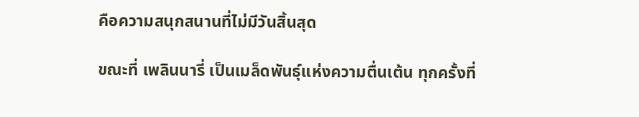คือความสนุกสนานที่ไม่มีวันสิ้นสุด

ขณะที่ เพลินนารี่ เป็นเมล็ดพันธุ์แห่งความตื่นเต้น ทุกครั้งที่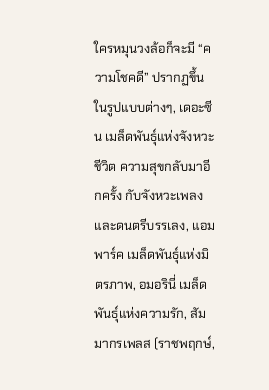ใครหมุนวงล้อก็จะมี “ความโชคดี” ปรากฏขึ้นในรูปแบบต่างๆ, เดอะซีน เมล็ดพันธุ์แห่งจังหวะชีวิต ความสุขกลับมาอีกครั้ง กับจังหวะเพลงและดนตรีบรรเลง, แอมพาร์ค เมล็ดพันธุ์แห่งมิตรภาพ, อมอรินี่ เมล็ดพันธุ์แห่งความรัก, สัมมากรเพลส (ราชพฤกษ์,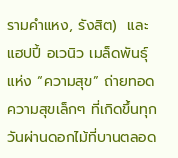รามคำแหง, รังสิต)  และแฮปปี้ อเวนิว เมล็ดพันธุ์แห่ง “ความสุข” ถ่ายทอดความสุขเล็กๆ ที่เกิดขึ้นทุกวันผ่านดอกไม้ที่บานตลอด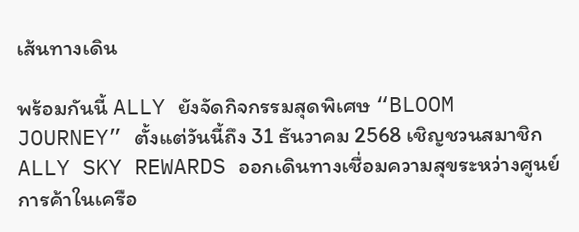เส้นทางเดิน

พร้อมกันนี้ ALLY ยังจัดกิจกรรมสุดพิเศษ “BLOOM JOURNEY” ตั้งแต่วันนี้ถึง 31 ธันวาคม 2568 เชิญชวนสมาชิก ALLY SKY REWARDS ออกเดินทางเชื่อมความสุขระหว่างศูนย์การค้าในเครือ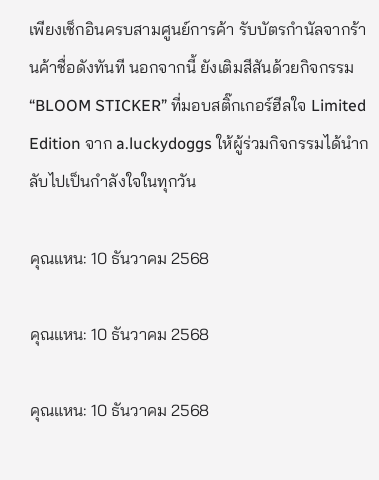เพียงเช็กอินครบสามศูนย์การค้า รับบัตรกำนัลจากร้านค้าชื่อดังทันที นอกจากนี้ ยังเติมสีสันด้วยกิจกรรม “BLOOM STICKER” ที่มอบสติ๊กเกอร์ฮีลใจ Limited Edition จาก a.luckydoggs ให้ผู้ร่วมกิจกรรมได้นำกลับไปเป็นกำลังใจในทุกวัน

คุณแหน: 10 ธันวาคม 2568

คุณแหน: 10 ธันวาคม 2568

คุณแหน: 10 ธันวาคม 2568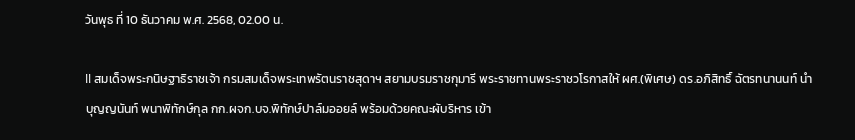วันพุธ ที่ 10 ธันวาคม พ.ศ. 2568, 02.00 น.

ll สมเด็จพระกนิษฐาธิราชเจ้า กรมสมเด็จพระเทพรัตนราชสุดาฯ สยามบรมราชกุมารี พระราชทานพระราชวโรกาสให้ ผศ.(พิเศษ) ดร.อภิสิทธิ์ ฉัตรทนานนท์ นำ บุญญนันท์ พนาพิทักษ์กุล กก.ผจก.บจ.พิทักษ์ปาล์มออยล์ พร้อมด้วยคณะผับริหาร เข้า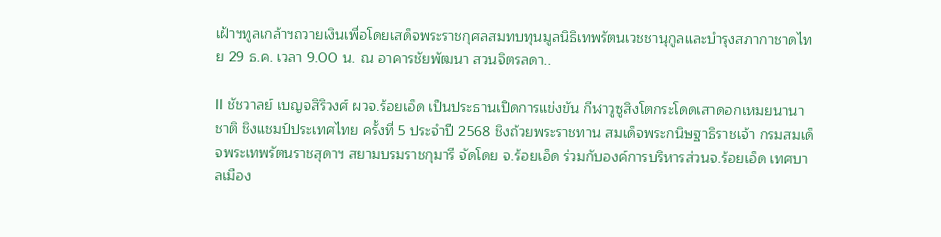เฝ้าฯทูลเกล้าฯถวายเงินเพื่อโดยเสด็จพระราชกุศลสมทบทุนมูลนิธิเทพรัตนเวชชานุกูลและบำรุงสภากาชาดไทย 29 ธ.ค. เวลา 9.00 น. ณ อาคารชัยพัฒนา สวนจิตรลดา..

ll ชัชวาลย์ เบญจสิริวงศ์ ผวจ.ร้อยเอ็ด เป็นประธานเปิดการแข่งขัน กีฬาวูซูสิงโตกระโดดเสาดอกเหมยนานาชาติ ชิงแชมป์ประเทศไทย ครั้งที่ 5 ประจำปี 2568 ชิงถ้วยพระราชทาน สมเด็จพระกนิษฐาธิราชเจ้า กรมสมเด็จพระเทพรัตนราชสุดาฯ สยามบรมราชกุมารี จัดโดย จ.ร้อยเอ็ด ร่วมกับองค์การบริหารส่วนจ.ร้อยเอ็ด เทศบาลเมือง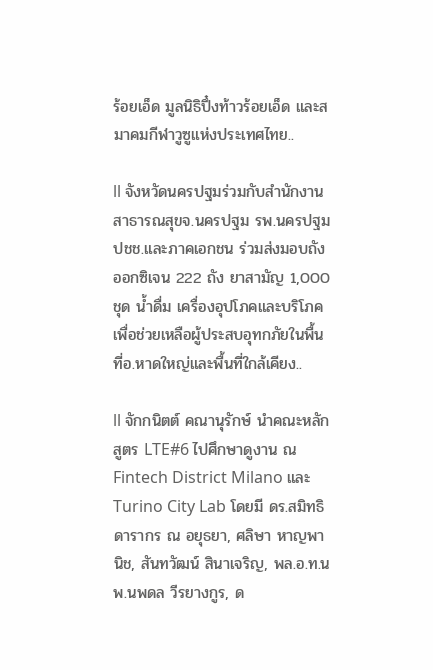ร้อยเอ็ด มูลนิธิปึ๋งท้าวร้อยเอ็ด และสมาคมกีฬาวูซูแห่งประเทศไทย..

ll จังหวัดนครปฐมร่วมกับสำนักงานสาธารณสุขจ.นครปฐม รพ.นครปฐม ปชช.และภาคเอกชน ร่วมส่งมอบถังออกซิเจน 222 ถัง ยาสามัญ 1,000 ชุด น้ำดื่ม เครื่องอุปโภคและบริโภค เพื่อช่วยเหลือผู้ประสบอุทกภัยในพื้นที่อ.หาดใหญ่และพื้นที่ใกล้เคียง..

ll จักกนิตต์ คณานุรักษ์ นำคณะหลักสูตร LTE#6 ไปศึกษาดูงาน ณ Fintech District Milano และ Turino City Lab โดยมี ดร.สมิทธิ ดารากร ณ อยุธยา, ศลิษา หาญพานิช, สันทวัฒน์ สินาเจริญ, พล.อ.ท.นพ.นพดล วีรยางกูร, ด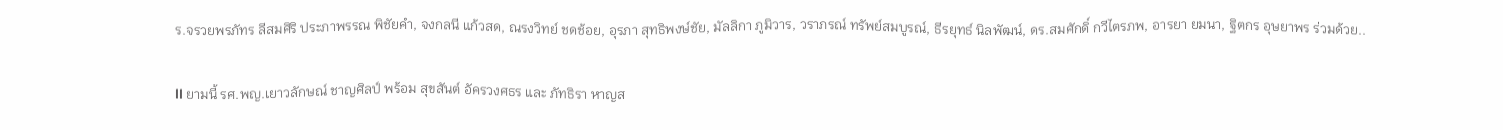ร.จรวยพรภัทร ลีสมศิริ ประภาพรรณ พิชัยคำ, จงกลนี แก้วสด, ณรงวิทย์ ชดช้อย, อุรภา สุทธิพงษ์ชัย, มัลลิกา ภูมิวาร, วราภรณ์ ทรัพย์สมบูรณ์, ธีรยุทธ์ นิลพัฒน์, ดร.สมศักดิ์ กวีไตรภพ, อารยา ยมนา, ฐิตกร อุษยาพร ร่วมด้วย..

ll ยามนี้ รศ.พญ.เยาวลักษณ์ ชาญศิลป์ พร้อม สุขสันต์ อัครวงศธร และ ภัทธิรา หาญส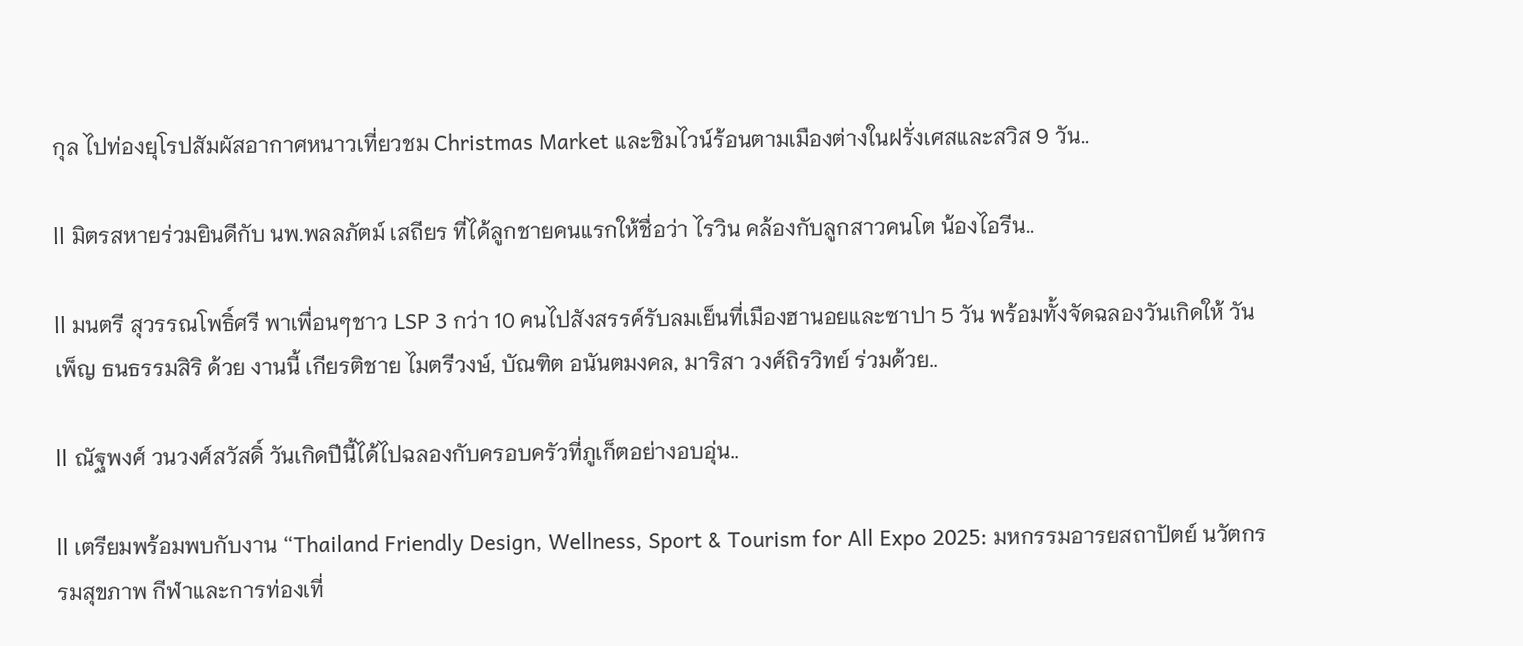กุล ไปท่องยุโรปสัมผัสอากาศหนาวเที่ยวชม Christmas Market และชิมไวน์ร้อนตามเมืองต่างในฝรั่งเศสและสวิส 9 วัน..

ll มิตรสหายร่วมยินดีกับ นพ.พลลภัตม์ เสถียร ที่ได้ลูกชายคนแรกให้ชื่อว่า ไรวิน คล้องกับลูกสาวคนโต น้องไอรีน..

ll มนตรี สุวรรณโพธิ์ศรี พาเพื่อนๆชาว LSP 3 กว่า 10 คนไปสังสรรค์รับลมเย็นที่เมืองฮานอยและซาปา 5 วัน พร้อมทั้งจัดฉลองวันเกิดให้ วันเพ็ญ ธนธรรมสิริ ด้วย งานนี้ เกียรติชาย ไมตรีวงษ์, บัณฑิต อนันตมงคล, มาริสา วงศ์ถิรวิทย์ ร่วมด้วย..

ll ณัฐพงศ์ วนวงศ์สวัสดิ์ วันเกิดปีนี้ได้ไปฉลองกับครอบครัวที่ภูเก็ตอย่างอบอุ่น..

ll เตรียมพร้อมพบกับงาน “Thailand Friendly Design, Wellness, Sport & Tourism for All Expo 2025: มหกรรมอารยสถาปัตย์ นวัตกรรมสุขภาพ กีฬาและการท่องเที่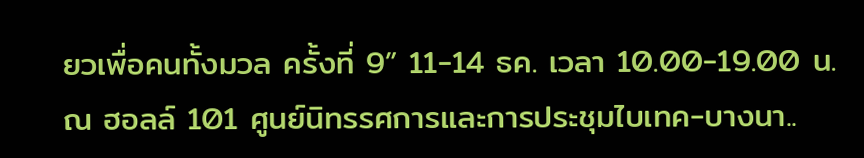ยวเพื่อคนทั้งมวล ครั้งที่ 9” 11-14 ธค. เวลา 10.00-19.00 น. ณ ฮอลล์ 101 ศูนย์นิทรรศการและการประชุมไบเทค-บางนา..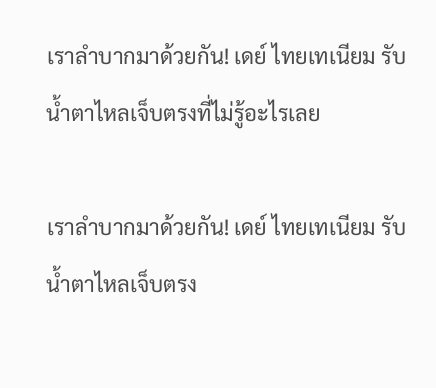เราลำบากมาด้วยกัน! เดย์ ไทยเทเนียม รับน้ำตาไหลเจ็บตรงที่ไม่รู้อะไรเลย

เราลำบากมาด้วยกัน! เดย์ ไทยเทเนียม รับน้ำตาไหลเจ็บตรง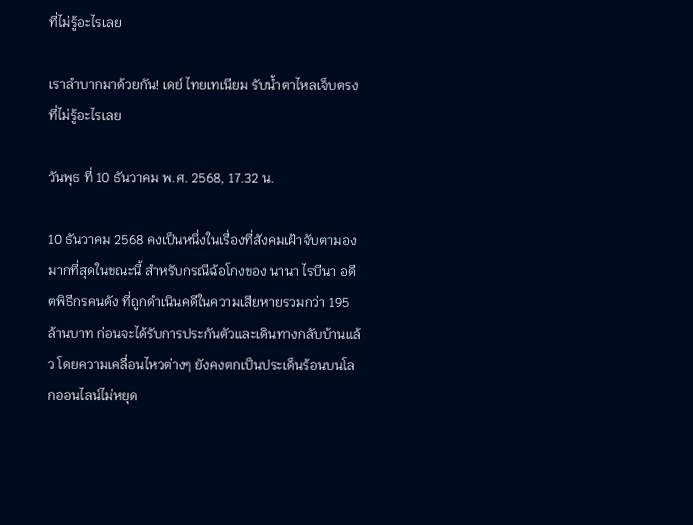ที่ไม่รู้อะไรเลย

เราลำบากมาด้วยกัน! เดย์ ไทยเทเนียม รับน้ำตาไหลเจ็บตรงที่ไม่รู้อะไรเลย

วันพุธ ที่ 10 ธันวาคม พ.ศ. 2568, 17.32 น.

10 ธันวาคม 2568 คงเป็นหนึ่งในเรื่องที่สังคมเฝ้าจับตามองมากที่สุดในขณะนี้ สำหรับกรณีฉ้อโกงของ นานา ไรบีนา อดีตพิธีกรคนดัง ที่ถูกดำเนินคดีในความเสียหายรวมกว่า 195 ล้านบาท ก่อนจะได้รับการประกันตัวและเดินทางกลับบ้านแล้ว โดยความเคลื่อนไหวต่างๆ ยังคงตกเป็นประเด็นร้อนบนโลกออนไลน์ไม่หยุด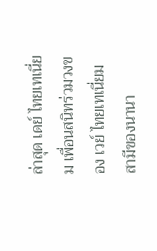ล่าสุด เดย์ ไทยเทเนี่ยม เพื่อนสนิทร่วมวงของ เวย์ ไทยเทเนี่ยม สามีของนานา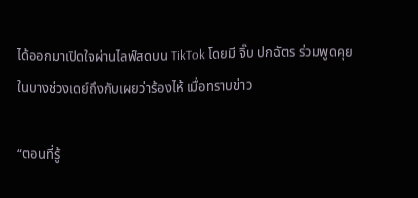ได้ออกมาเปิดใจผ่านไลฟ์สดบน TikTok โดยมี จิ๊บ ปกฉัตร ร่วมพูดคุย ในบางช่วงเดย์ถึงกับเผยว่าร้องไห้ เมื่อทราบข่าว

“ตอนที่รู้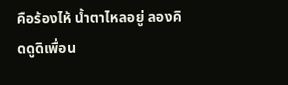คือร้องไห้ น้ำตาไหลอยู่ ลองคิดดูดิเพื่อน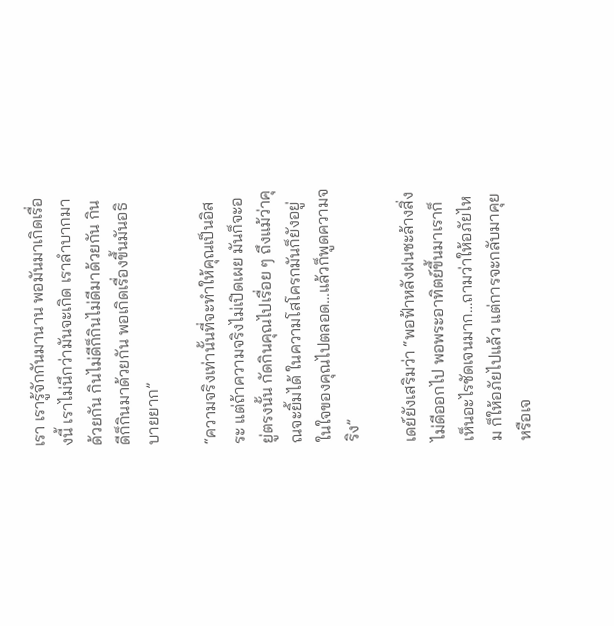เรา เรารู้จักกันมานาน พอมันมาเกิดเรื่องนี้ เราไม่นึกว่ามันจะเกิด เราลำบากมาด้วยกัน กินไม่ดีก็กินไม่ดีมาด้วยกัน กินดีก็กินมาด้วยกัน พอเกิดเรื่องขึ้นมันอธิบายยาก”

“ความจริงเท่านั้นที่จะทำให้คุณเป็นอิสระ แต่ถ้าความจริงไม่เปิดเผย มันก็จะอยู่ตรงนั้น กัดกินคุณไปเรื่อย ๆ ถึงแม้ว่าคุณจะยิ้มได้ ในความโสโครกมันก็ยังอยู่ในใจของคุณไปตลอด…แล้วก็พูดความจริง”

เดย์ยังเสริมว่า “พอฟ้าหลังฝนชะล้างสิ่งไม่ดีออกไป พอพระอาทิตย์ขึ้นมาเราก็เห็นอะไรชัดเจนมาก…ถามว่าให้อภัยไหม ก็ให้อภัยไปแล้ว แต่การจะกลับมาคุยหรือเจ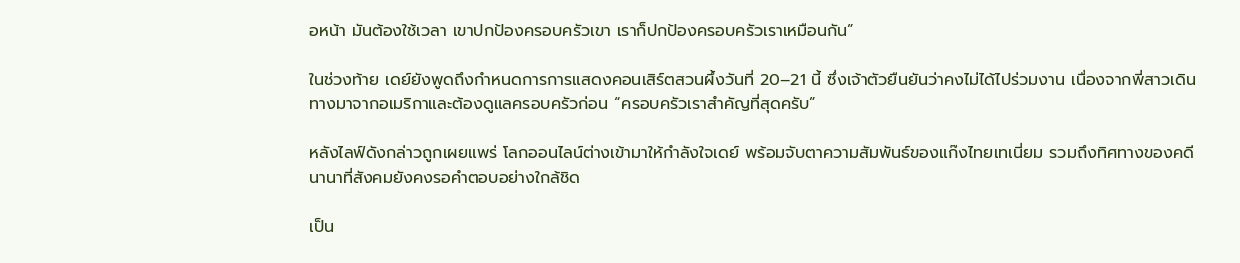อหน้า มันต้องใช้เวลา เขาปกป้องครอบครัวเขา เราก็ปกป้องครอบครัวเราเหมือนกัน”

ในช่วงท้าย เดย์ยังพูดถึงกำหนดการการแสดงคอนเสิร์ตสวนผึ้งวันที่ 20–21 นี้ ซึ่งเจ้าตัวยืนยันว่าคงไม่ได้ไปร่วมงาน เนื่องจากพี่สาวเดินทางมาจากอเมริกาและต้องดูแลครอบครัวก่อน “ครอบครัวเราสำคัญที่สุดครับ”

หลังไลฟ์ดังกล่าวถูกเผยแพร่ โลกออนไลน์ต่างเข้ามาให้กำลังใจเดย์ พร้อมจับตาความสัมพันธ์ของแก๊งไทยเทเนี่ยม รวมถึงทิศทางของคดีนานาที่สังคมยังคงรอคำตอบอย่างใกล้ชิด

เป็น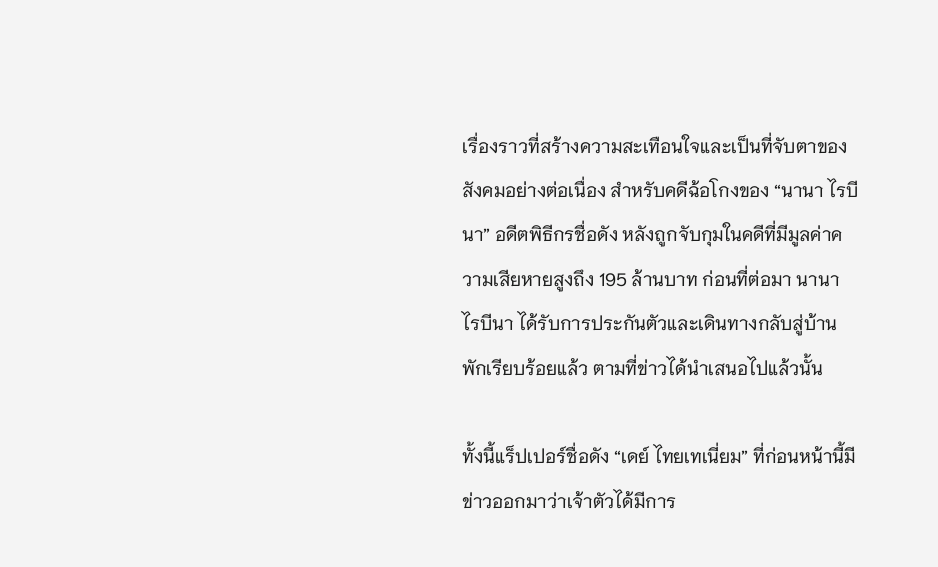เรื่องราวที่สร้างความสะเทือนใจและเป็นที่จับตาของสังคมอย่างต่อเนื่อง สำหรับคดีฉ้อโกงของ “นานา ไรบีนา” อดีตพิธีกรชื่อดัง หลังถูกจับกุมในคดีที่มีมูลค่าความเสียหายสูงถึง 195 ล้านบาท ก่อนที่ต่อมา นานา ไรบีนา ได้รับการประกันตัวและเดินทางกลับสู่บ้านพักเรียบร้อยแล้ว ตามที่ข่าวได้นำเสนอไปแล้วนั้น

ทั้งนี้แร็ปเปอร์ชื่อดัง “เดย์ ไทยเทเนี่ยม” ที่ก่อนหน้านี้มีข่าวออกมาว่าเจ้าตัวได้มีการ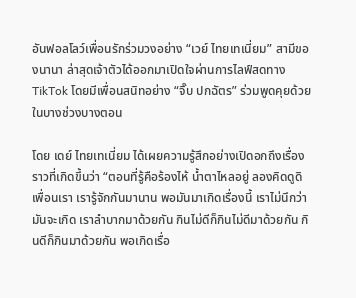อันฟอลโลว์เพื่อนรักร่วมวงอย่าง “เวย์ ไทยเทเนี่ยม” สามีของนานา ล่าสุดเจ้าตัวได้ออกมาเปิดใจผ่านการไลฟ์สดทาง TikTok โดยมีเพื่อนสนิทอย่าง “จิ๊บ ปกฉัตร” ร่วมพูดคุยด้วยในบางช่วงบางตอน

โดย เดย์ ไทยเทเนี่ยม ได้เผยความรู้สึกอย่างเปิดอกถึงเรื่องราวที่เกิดขึ้นว่า “ตอนที่รู้คือร้องไห้ น้ำตาไหลอยู่ ลองคิดดูดิเพื่อนเรา เรารู้จักกันมานาน พอมันมาเกิดเรื่องนี้ เราไม่นึกว่ามันจะเกิด เราลำบากมาด้วยกัน กินไม่ดีก็กินไม่ดีมาด้วยกัน กินดีก็กินมาด้วยกัน พอเกิดเรื่อ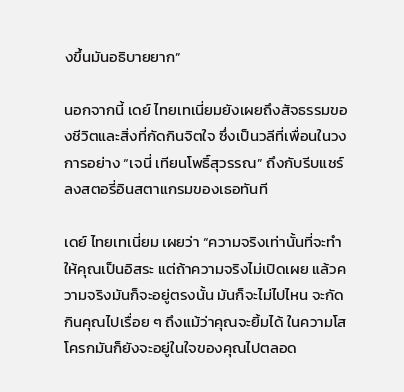งขึ้นมันอธิบายยาก”

นอกจากนี้ เดย์ ไทยเทเนี่ยมยังเผยถึงสัจธรรมของชีวิตและสิ่งที่กัดกินจิตใจ ซึ่งเป็นวลีที่เพื่อนในวงการอย่าง “เจนี่ เทียนโพธิ์สุวรรณ” ถึงกับรีบแชร์ลงสตอรี่อินสตาแกรมของเธอทันที

เดย์ ไทยเทเนี่ยม เผยว่า “ความจริงเท่านั้นที่จะทำให้คุณเป็นอิสระ แต่ถ้าความจริงไม่เปิดเผย แล้วความจริงมันก็จะอยู่ตรงนั้น มันก็จะไม่ไปไหน จะกัดกินคุณไปเรื่อย ๆ ถึงแม้ว่าคุณจะยิ้มได้ ในความโสโครกมันก็ยังจะอยู่ในใจของคุณไปตลอด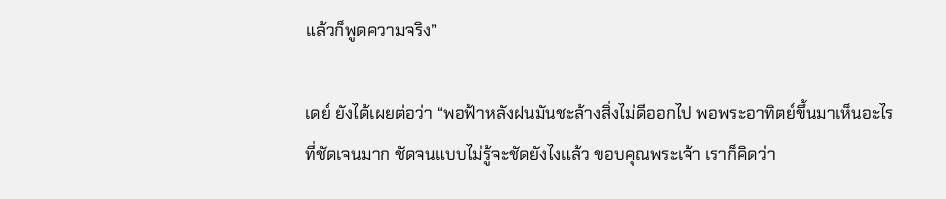แล้วก็พูดความจริง”

เดย์ ยังได้เผยต่อว่า “พอฟ้าหลังฝนมันชะล้างสิ่งไม่ดีออกไป พอพระอาทิตย์ขึ้นมาเห็นอะไรที่ชัดเจนมาก ชัดจนแบบไม่รู้จะชัดยังไงแล้ว ขอบคุณพระเจ้า เราก็คิดว่า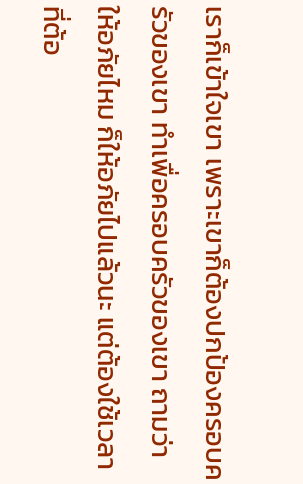เราก็เข้าใจเขา เพราะเขาก็ต้องปกป้องครอบครัวของเขา ทำเพื่อครอบครัวของเขา ถามว่าให้อภัยไหม ก็ให้อภัยไปแล้วนะ แต่ต้องใช้เวลาที่ต้อ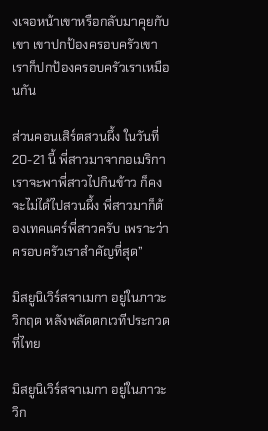งเจอหน้าเขาหรือกลับมาคุยกับเขา เขาปกป้องครอบครัวเขา เราก็ปกป้องครอบครัวเราเหมือนกัน

ส่วนคอนเสิร์ตสวนผึ้ง ในวันที่ 20-21 นี้ พี่สาวมาจากอเมริกา เราจะพาพี่สาวไปกินข้าว ก็คงจะไม่ได้ไปสวนผึ้ง พี่สาวมาก็ต้องเทคแคร์พี่สาวครับ เพราะว่าครอบครัวเราสำคัญที่สุด”

มิสยูนิเวิร์สจาเมกา อยู่ในภาวะวิกฤต หลังพลัดตกเวทีประกวดที่ไทย

มิสยูนิเวิร์สจาเมกา อยู่ในภาวะวิก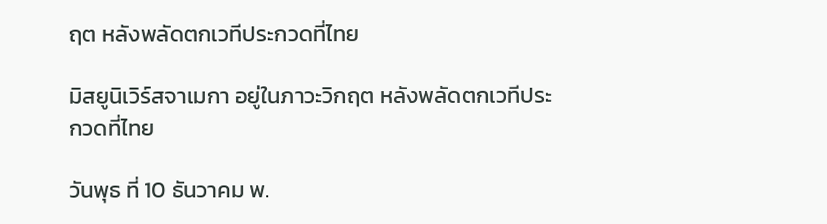ฤต หลังพลัดตกเวทีประกวดที่ไทย

มิสยูนิเวิร์สจาเมกา อยู่ในภาวะวิกฤต หลังพลัดตกเวทีประกวดที่ไทย

วันพุธ ที่ 10 ธันวาคม พ.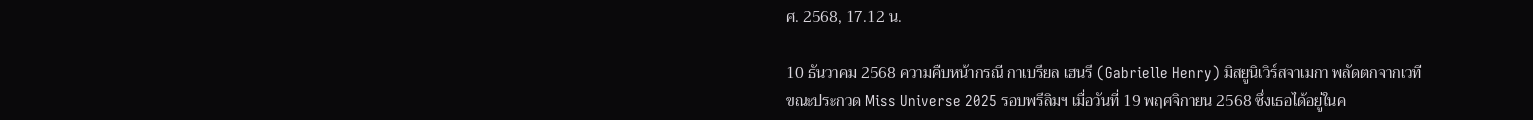ศ. 2568, 17.12 น.

10 ธันวาคม 2568 ความคืบหน้ากรณี กาเบรียล เฮนรี (Gabrielle Henry) มิสยูนิเวิร์สจาเมกา พลัดตกจากเวที ขณะประกวด Miss Universe 2025 รอบพรีลิมฯ เมื่อวันที่ 19 พฤศจิกายน 2568 ซึ่งเธอได้อยู่ในค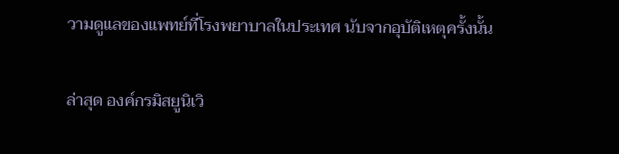วามดูแลของแพทย์ที่โรงพยาบาลในประเทศ นับจากอุบัติเหตุครั้งนั้น

ล่าสุด องค์กรมิสยูนิเวิ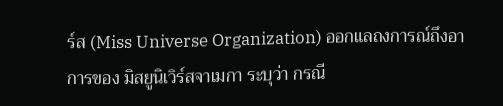ร์ส (Miss Universe Organization) ออกแลถงการณ์ถึงอาการของ มิสยูนิเวิร์สจาเมกา ระบุว่า กรณี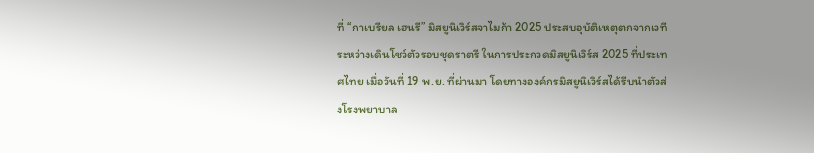ที่ “กาเบรียล เฮนรี” มิสยูนิเวิร์สจาไมก้า 2025 ประสบอุบัติเหตุตกจากเวทีระหว่างเดินโชว์ตัวรอบชุดราตรี ในการประกวดมิสยูนิเวิร์ส 2025 ที่ประเทศไทย เมื่อวันที่ 19 พ.ย. ที่ผ่านมา โดยทางองค์กรมิสยูนิเวิร์สได้รีบนำตัวส่งโรงพยาบาล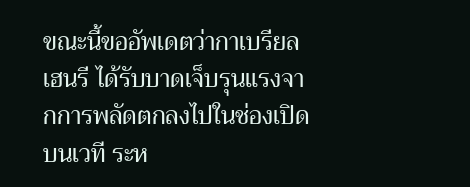ขณะนี้ขออัพเดตว่ากาเบรียล เฮนรี ได้รับบาดเจ็บรุนแรงจากการพลัดตกลงไปในช่องเปิดบนเวที ระห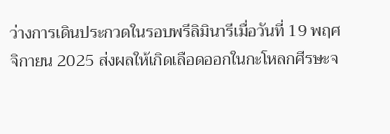ว่างการเดินประกวดในรอบพรีลิมินารีเมื่อวันที่ 19 พฤศจิกายน 2025 ส่งผลให้เกิดเลือดออกในกะโหลกศีรษะจ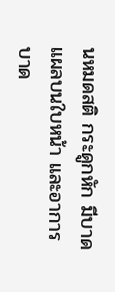นหมดสติ กระดูกหัก มีบาดแผลบนใบหน้า และอาการบาด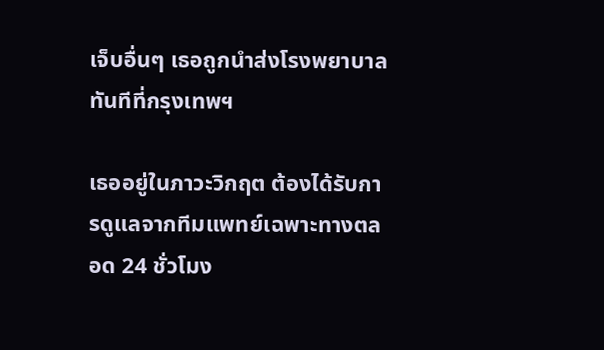เจ็บอื่นๆ เธอถูกนำส่งโรงพยาบาลทันทีที่กรุงเทพฯ

เธออยู่ในภาวะวิกฤต ต้องได้รับการดูแลจากทีมแพทย์เฉพาะทางตลอด 24 ชั่วโมง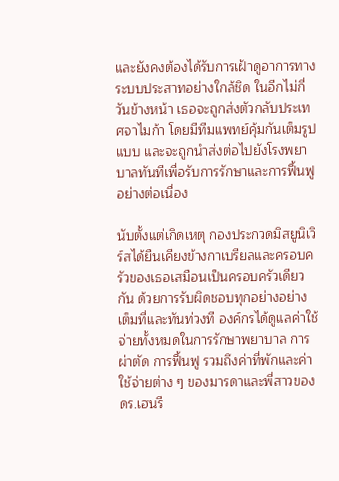และยังคงต้องได้รับการเฝ้าดูอาการทางระบบประสาทอย่างใกล้ชิด ในอีกไม่กี่วันข้างหน้า เธอจะถูกส่งตัวกลับประเทศจาไมก้า โดยมีทีมแพทย์คุ้มกันเต็มรูปแบบ และจะถูกนำส่งต่อไปยังโรงพยาบาลทันทีเพื่อรับการรักษาและการฟื้นฟูอย่างต่อเนื่อง

นับตั้งแต่เกิดเหตุ กองประกวดมิสยูนิเวิร์สได้ยืนเคียงข้างกาเบรียลและครอบครัวของเธอเสมือนเป็นครอบครัวเดียวกัน ด้วยการรับผิดชอบทุกอย่างอย่างเต็มที่และทันท่วงที องค์กรได้ดูแลค่าใช้จ่ายทั้งหมดในการรักษาพยาบาล การผ่าตัด การฟื้นฟู รวมถึงค่าที่พักและค่าใช้จ่ายต่าง ๆ ของมารดาและพี่สาวของดร.เฮนรี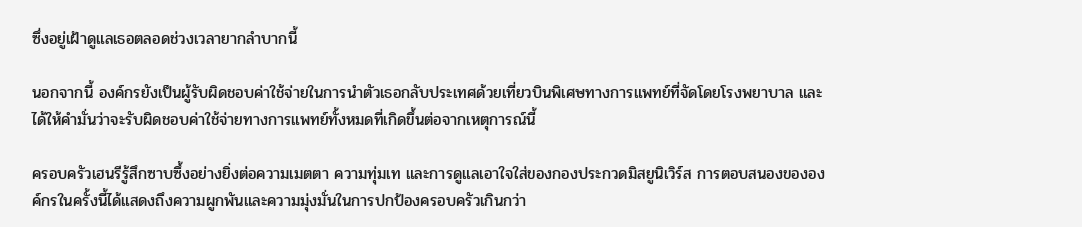ซึ่งอยู่เฝ้าดูแลเธอตลอดช่วงเวลายากลำบากนี้

นอกจากนี้ องค์กรยังเป็นผู้รับผิดชอบค่าใช้จ่ายในการนำตัวเธอกลับประเทศด้วยเที่ยวบินพิเศษทางการแพทย์ที่จัดโดยโรงพยาบาล และได้ให้คำมั่นว่าจะรับผิดชอบค่าใช้จ่ายทางการแพทย์ทั้งหมดที่เกิดขึ้นต่อจากเหตุการณ์นี้

ครอบครัวเฮนรีรู้สึกซาบซึ้งอย่างยิ่งต่อความเมตตา ความทุ่มเท และการดูแลเอาใจใส่ของกองประกวดมิสยูนิเวิร์ส การตอบสนองขององค์กรในครั้งนี้ได้แสดงถึงความผูกพันและความมุ่งมั่นในการปกป้องครอบครัวเกินกว่า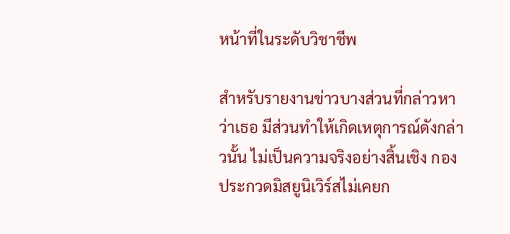หน้าที่ในระดับวิชาชีพ

สำหรับรายงานข่าวบางส่วนที่กล่าวหาว่าเธอ มีส่วนทำให้เกิดเหตุการณ์ดังกล่าวนั้น ไม่เป็นความจริงอย่างสิ้นเชิง กองประกวดมิสยูนิเวิร์สไม่เคยก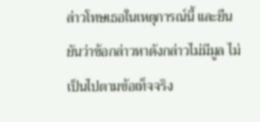ล่าวโทษเธอในเหตุการณ์นี้ และยืนยันว่าข้อกล่าวหาดังกล่าวไม่มีมูล ไม่เป็นไปตามข้อเท็จจริง